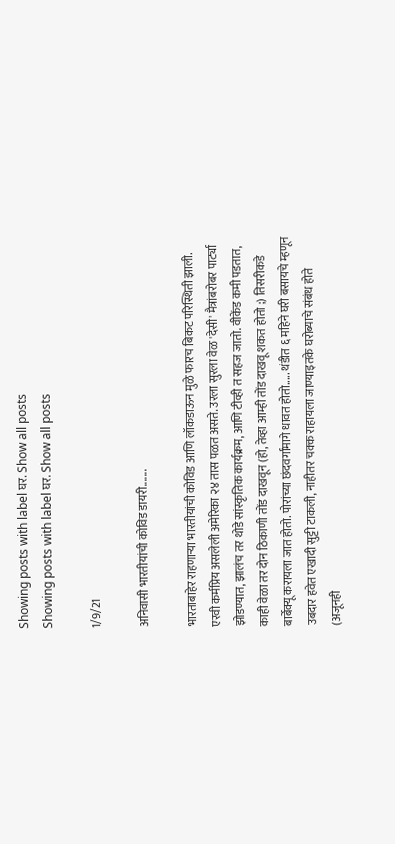Showing posts with label घर. Show all posts
Showing posts with label घर. Show all posts

1/9/21

अनिवासी भारतीयांची कोविड डायरी.......

भारताबाहेर राहणाऱ्या भारतीयांची कोविड आणि लॉकडाऊन मुळे फारच बिकट परिस्थिती झाली. एरवी कर्मप्रिय असलेली अमेरिका २४ तास पळत असते. उरला सुरला वेळ 'देसी' मैत्रांबरोबर पार्ट्या झोडण्यात, झालंच तर थोडे सांस्कृतिक कार्यक्रम, आणि टीव्ही त सहज जातो. वीकेंड कमी पडतात, काही वेळा तर दोन ठिकाणी तोंड दाखवून (हो, तेव्हा आम्ही तोंड दाखवू शकत होतो ;) तिसरीकडे बार्बेक्यू करायला जात होतो. पोरांच्या छंदवर्गांमागे धावत होतो..... थंडीत ६ महिने घरी बसायचे म्हणून उबदार हवेत एखादी सुट्टी टाकली, नाहीतर चक्क राहायला जाण्याइतके घरोब्याचे संबंध होते (अजूनही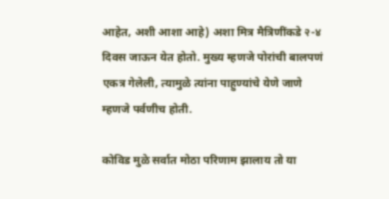आहेत, अशी आशा आहे) अशा मित्र मैत्रिणींकडे २-४ दिवस जाऊन येत होतो. मुख्य म्हणजे पोरांची बालपणं एकत्र गेलेली, त्यामुळे त्यांना पाहुण्यांचे येणे जाणे म्हणजे पर्वणीच होती.

कोविड मुळे सर्वात मोठा परिणाम झालाय तो या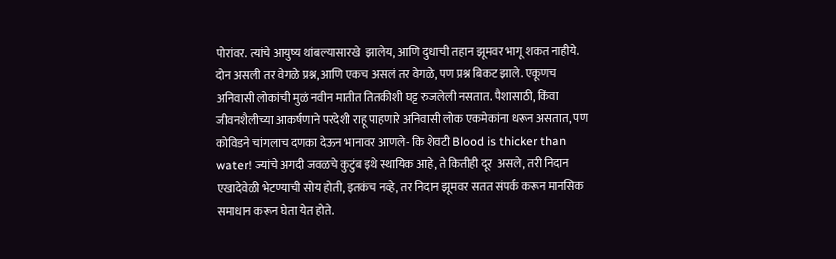पोरांवर. त्यांचे आयुष्य थांबल्यासारखे  झालेय, आणि दुधाची तहान झूमवर भागू शकत नाहीये. दोन असली तर वेगळे प्रश्न, आणि एकच असलं तर वेगळे, पण प्रश्न बिकट झाले. एकूणच अनिवासी लोकांची मुळं नवीन मातीत तितकीशी घट्ट रुजलेली नसतात. पैशासाठी, किंवा जीवनशैलीच्या आकर्षणाने परदेशी राहू पाहणारे अनिवासी लोक एकमेकांना धरून असतात, पण कोविडने चांगलाच दणका देऊन भानावर आणले- कि शेवटी Blood is thicker than water! ज्यांचे अगदी जवळचे कुटुंब इथे स्थायिक आहे, ते कितीही दूर  असले, तरी निदान एखादेवेळी भेटण्याची सोय होती, इतकंच नव्हे, तर निदान झूमवर सतत संपर्क करून मानसिक समाधान करून घेता येत होते.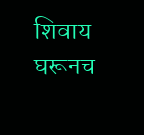शिवाय घरूनच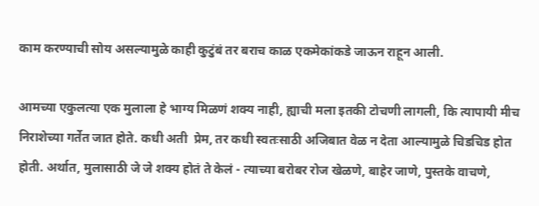काम करण्याची सोय असल्यामुळे काही कुटुंबं तर बराच काळ एकमेकांकडे जाऊन राहून आली.

आमच्या एकुलत्या एक मुलाला हे भाग्य मिळणं शक्य नाही, ह्याची मला इतकी टोचणी लागली, कि त्यापायी मीच निराशेच्या गर्तेत जात होते. कधी अती  प्रेम, तर कधी स्वतःसाठी अजिबात वेळ न देता आल्यामुळे चिडचिड होत होती. अर्थात, मुलासाठी जे जे शक्य होतं ते केलं - त्याच्या बरोबर रोज खेळणे, बाहेर जाणे, पुस्तके वाचणे,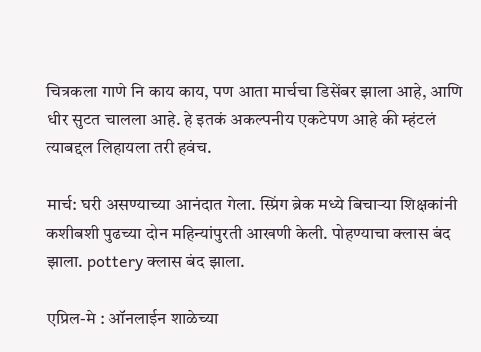चित्रकला गाणे नि काय काय, पण आता मार्चचा डिसेंबर झाला आहे, आणि धीर सुटत चालला आहे. हे इतकं अकल्पनीय एकटेपण आहे की म्हंटलं त्याबद्दल लिहायला तरी हवंच.

मार्च: घरी असण्याच्या आनंदात गेला. स्प्रिंग ब्रेक मध्ये बिचाऱ्या शिक्षकांनी कशीबशी पुढच्या दोन महिन्यांपुरती आखणी केली. पोहण्याचा क्लास बंद झाला. pottery क्लास बंद झाला.

एप्रिल-मे : ऑनलाईन शाळेच्या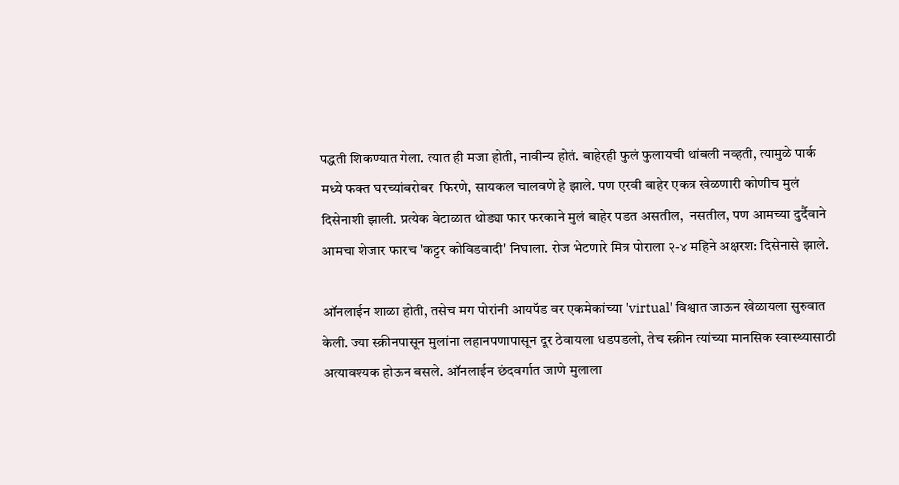पद्धती शिकण्यात गेला. त्यात ही मजा होती, नावीन्य होतं. बाहेरही फुलं फुलायची थांबली नव्हती, त्यामुळे पार्क मध्ये फक्त घरच्यांबरोबर  फिरणे, सायकल चालवणे हे झाले. पण एरवी बाहेर एकत्र खेळणारी कोणीच मुलं दिसेनाशी झाली. प्रत्येक वेटाळात थोड्या फार फरकाने मुलं बाहेर पडत असतील,  नसतील, पण आमच्या दुर्दैवाने आमचा शेजार फारच 'कट्टर कोविडवादी' निघाला. रोज भेटणारे मित्र पोराला २-४ महिने अक्षरश: दिसेनासे झाले.

ऑनलाईन शाळा होती, तसेच मग पोरांनी आयपॅड वर एकमेकांच्या 'virtual' विश्वात जाऊन खेळायला सुरुवात केली. ज्या स्क्रीनपासून मुलांना लहानपणापासून दूर ठेवायला धडपडलो, तेच स्क्रीन त्यांच्या मानसिक स्वास्थ्यासाठी अत्यावश्यक होऊन बसले. ऑनलाईन छंदवर्गात जाणे मुलाला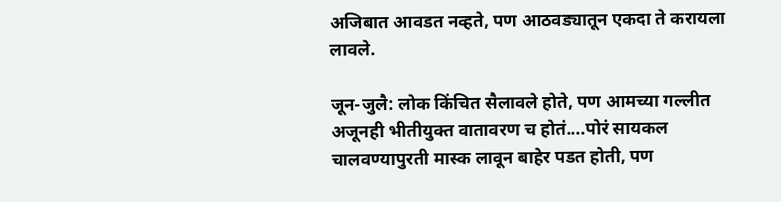अजिबात आवडत नव्हते, पण आठवड्यातून एकदा ते करायला लावले.

जून-जुलै: लोक किंचित सैलावले होते, पण आमच्या गल्लीत अजूनही भीतीयुक्त वातावरण च होतं....पोरं सायकल चालवण्यापुरती मास्क लावून बाहेर पडत होती, पण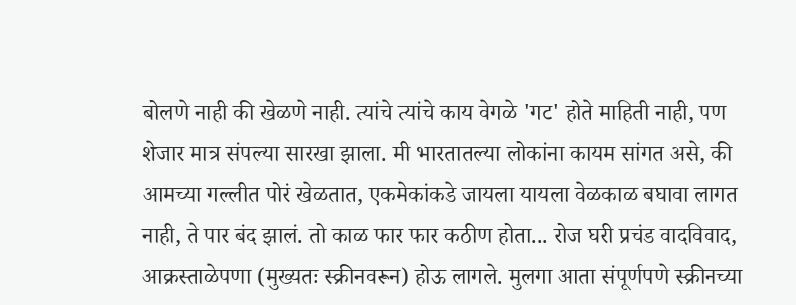बोलणे नाही की खेळणे नाही. त्यांचे त्यांचे काय वेगळे 'गट' होते माहिती नाही, पण शेजार मात्र संपल्या सारखा झाला. मी भारतातल्या लोकांना कायम सांगत असे, की आमच्या गल्लीत पोरं खेळतात, एकमेकांकडे जायला यायला वेळकाळ बघावा लागत नाही, ते पार बंद झालं. तो काळ फार फार कठीण होता... रोज घरी प्रचंड वादविवाद, आक्रस्ताळेपणा (मुख्यतः स्क्रीनवरून) होऊ लागले. मुलगा आता संपूर्णपणे स्क्रीनच्या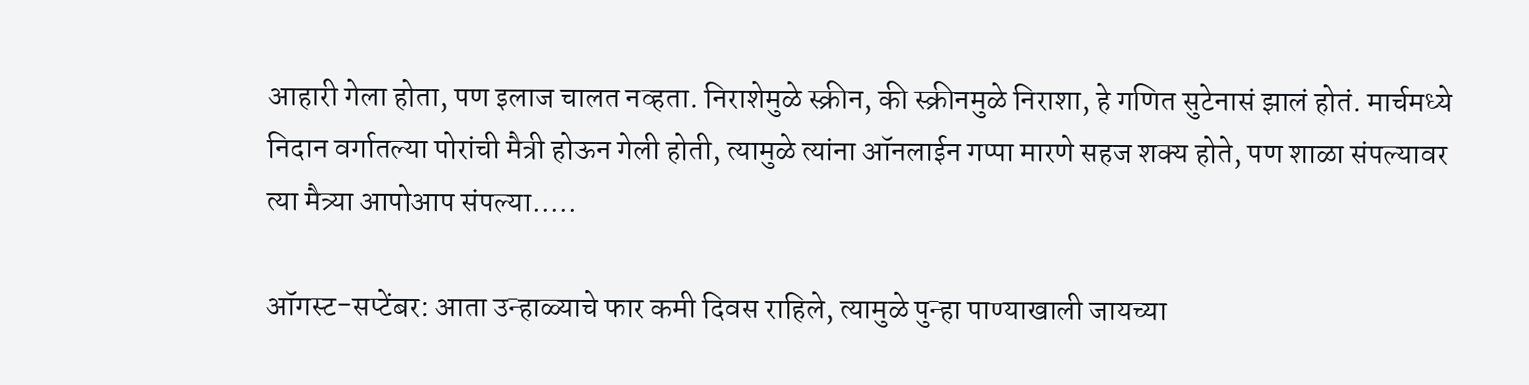आहारी गेला होता, पण इलाज चालत नव्हता. निराशेमुळे स्क्रीन, की स्क्रीनमुळे निराशा, हे गणित सुटेनासं झालं होतं. मार्चमध्ये निदान वर्गातल्या पोरांची मैत्री होऊन गेली होती, त्यामुळे त्यांना ऑनलाईन गप्पा मारणे सहज शक्य होते, पण शाळा संपल्यावर त्या मैत्र्या आपोआप संपल्या.....

ऑगस्ट-सप्टेंबर: आता उन्हाळ्याचे फार कमी दिवस राहिले, त्यामुळे पुन्हा पाण्याखाली जायच्या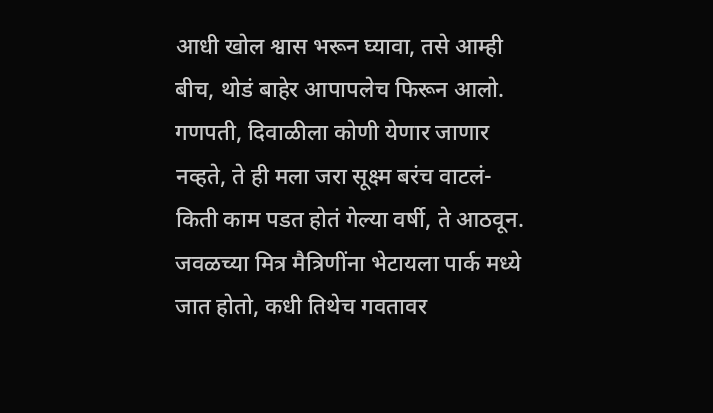आधी खोल श्वास भरून घ्यावा, तसे आम्ही बीच, थोडं बाहेर आपापलेच फिरून आलो. गणपती, दिवाळीला कोणी येणार जाणार नव्हते, ते ही मला जरा सूक्ष्म बरंच वाटलं- किती काम पडत होतं गेल्या वर्षी, ते आठवून. जवळच्या मित्र मैत्रिणींना भेटायला पार्क मध्ये जात होतो, कधी तिथेच गवतावर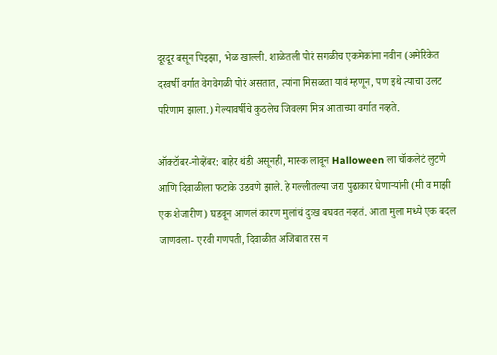दूरदूर बसून पिझ्झा, भेळ खाल्ली. शाळेतली पोरं सगळीच एकमेकांना नवीन (अमेरिकेत दरवर्षी वर्गात वेगवेगळी पोरं असतात, त्यांना मिसळता यावं म्हणून, पण इथे त्याचा उलट परिणाम झाला.) गेल्यावर्षीचे कुठलेच जिवलग मित्र आताच्या वर्गात नव्हते.

ऑक्टॉबर-नोव्हेंबर: बाहेर थंडी असूनही, मास्क लावून Halloween ला चॉकलेटं लुटणे आणि दिवाळीला फटाके उडवणे झाले. हे गल्लीतल्या जरा पुढाकार घेणाऱ्यांनी (मी व माझी एक शेजारीण) घडवून आणलं कारण मुलांचं दुःख बघवत नव्हतं. आता मुला मध्ये एक बदल जाणवला- एरवी गणपती, दिवाळीत अजिबात रस न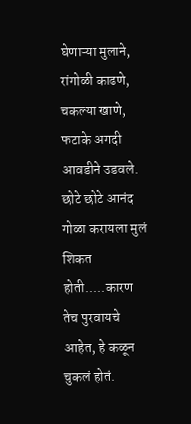घेणाऱ्या मुलाने, रांगोळी काढणे, चकल्या खाणे, फटाके अगदी आवडीने उडवले. छोटे छोटे आनंद गोळा करायला मुलं शिकत होती.....कारण तेच पुरवायचे आहेत, हे कळून चुकलं होतं.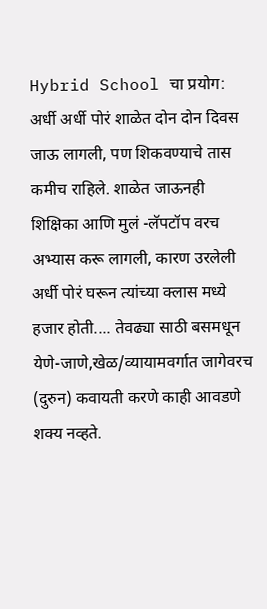Hybrid School चा प्रयोग: अर्धी अर्धी पोरं शाळेत दोन दोन दिवस जाऊ लागली, पण शिकवण्याचे तास कमीच राहिले. शाळेत जाऊनही शिक्षिका आणि मुलं -लॅपटॉप वरच अभ्यास करू लागली, कारण उरलेली अर्धी पोरं घरून त्यांच्या क्लास मध्ये हजार होती.... तेवढ्या साठी बसमधून येणे-जाणे,खेळ/व्यायामवर्गात जागेवरच (दुरुन) कवायती करणे काही आवडणे शक्य नव्हते.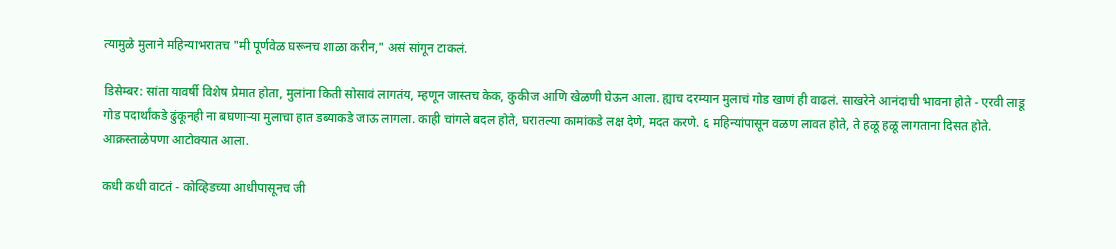त्यामुळे मुलाने महिन्याभरातच "मी पूर्णवेळ घरूनच शाळा करीन," असं सांगून टाकलं.

डिसेम्बर: सांता यावर्षी विशेष प्रेमात होता, मुलांना किती सोसावं लागतंय, म्हणून जास्तच केक, कुकीज आणि खेळणी घेऊन आला. ह्याच दरम्यान मुलाचं गोड खाणं ही वाढलं. साखरेने आनंदाची भावना होते - एरवी लाडू गोड पदार्थांकडे ढुंकूनही ना बघणाऱ्या मुलाचा हात डब्याकडे जाऊ लागला. काही चांगले बदल होते, घरातल्या कामांकडे लक्ष देणे, मदत करणे. ६ महिन्यांपासून वळण लावत होते, ते हळू हळू लागताना दिसत होते. आक्रस्ताळेपणा आटोक्यात आला.

कधी कधी वाटतं - कोव्हिडच्या आधीपासूनच जी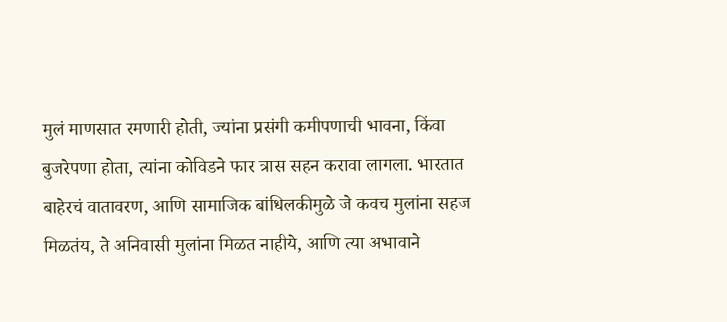मुलं माणसात रमणारी होती, ज्यांना प्रसंगी कमीपणाची भावना, किंवा बुजरेपणा होता, त्यांना कोविडने फार त्रास सहन करावा लागला. भारतात बाहेरचं वातावरण, आणि सामाजिक बांधिलकीमुळे जे कवच मुलांना सहज मिळतंय, ते अनिवासी मुलांना मिळत नाहीये, आणि त्या अभावाने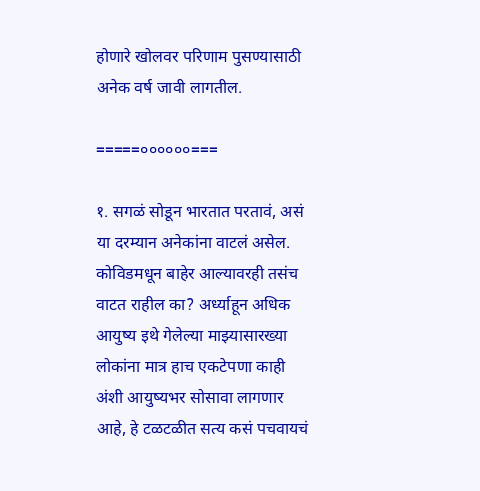होणारे खोलवर परिणाम पुसण्यासाठी अनेक वर्ष जावी लागतील.

=====००००००===

१. सगळं सोडून भारतात परतावं, असं या दरम्यान अनेकांना वाटलं असेल. कोविडमधून बाहेर आल्यावरही तसंच वाटत राहील का? अर्ध्याहून अधिक आयुष्य इथे गेलेल्या माझ्यासारख्या लोकांना मात्र हाच एकटेपणा काही अंशी आयुष्यभर सोसावा लागणार आहे, हे टळटळीत सत्य कसं पचवायचं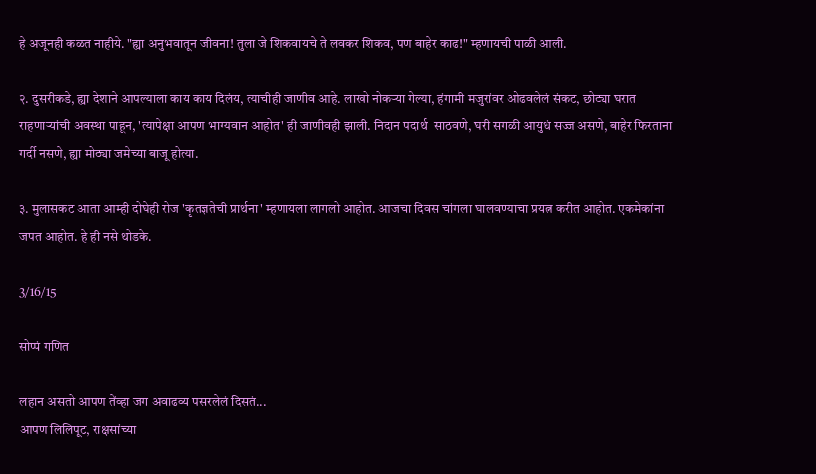हे अजूनही कळत नाहीये. "ह्या अनुभवातून जीवना! तुला जे शिकवायचे ते लवकर शिकव, पण बाहेर काढ!" म्हणायची पाळी आली.

२. दुसरीकडे, ह्या देशाने आपल्याला काय काय दिलंय, त्याचीही जाणीव आहे. लाखो नोकऱ्या गेल्या, हंगामी मजुरांवर ओढवलेलं संकट, छोट्या घरात राहणाऱ्यांची अवस्था पाहून, 'त्यापेक्षा आपण भाग्यवान आहोत' ही जाणीवही झाली. निदान पदार्थ  साठवणे, घरी सगळी आयुधं सज्ज असणे, बाहेर फिरताना गर्दी नसणे, ह्या मोठ्या जमेच्या बाजू होत्या.

३. मुलासकट आता आम्ही दोघेही रोज 'कृतज्ञतेची प्रार्थना' म्हणायला लागलो आहोत. आजचा दिवस चांगला घालवण्याचा प्रयत्न करीत आहोत. एकमेकांना जपत आहोत. हे ही नसे थोडके.

3/16/15

सोप्पं गणित

लहान असतो आपण तेंव्हा जग अवाढव्य पसरलेलं दिसतं...
आपण लिलिपूट, राक्षसांच्या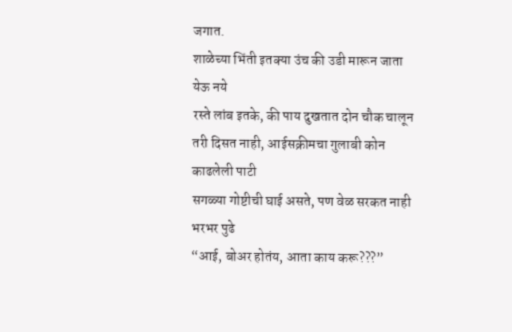जगात.
शाळेच्या भिंती इतक्या उंच की उडी मारून जाता येऊ नये
रस्ते लांब इतके, की पाय दुखतात दोन चौक चालून
तरी दिसत नाही, आईसक्रीमचा गुलाबी कोन काढलेली पाटी
सगळ्या गोष्टीची घाई असते, पण वेळ सरकत नाही भरभर पुढे
“आई, बोअर होतंय, आता काय करू???”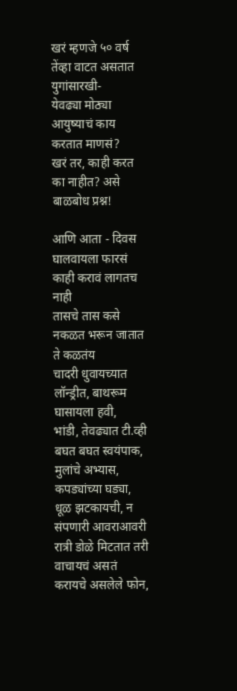खरं म्हणजे ५० वर्ष तेंव्हा वाटत असतात युगांसारखी-
येवढ्या मोठ्या आयुष्याचं काय करतात माणसं?
खरं तर, काही करत का नाहीत? असे बाळबोध प्रश्न!

आणि आता - दिवस घालवायला फारसं काही करावं लागतच नाही
तासचे तास कसे नकळत भरून जातात ते कळतंय
चादरी धुवायच्यात लॉन्ड्रीत, बाथरूम घासायला हवी,
भांडी, तेवढ्यात टी.व्ही बघत बघत स्वयंपाक,
मुलांचे अभ्यास, कपड्यांच्या घड्या,
धूळ झटकायची, न संपणारी आवराआवरी
रात्री डोळे मिटतात तरी वाचायचं असतं
करायचे असलेले फोन,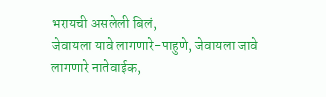भरायची असलेली बिलं,
जेवायला यावे लागणारे-पाहुणे, जेवायला जावे लागणारे नातेवाईक,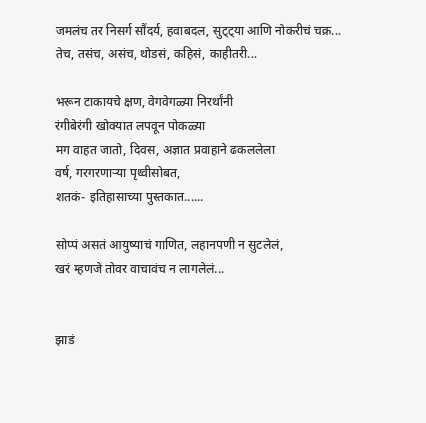जमलंच तर निसर्ग सौंदर्य, हवाबदल, सुट्ट्या आणि नोकरीचं चक्र...
तेच, तसंच, असंच, थोडसं, कहिसं, काहीतरी...

भरून टाकायचे क्षण, वेगवेगळ्या निरर्थांनी
रंगीबेरंगी खोक्यात लपवून पोकळ्या
मग वाहत जातो, दिवस, अज्ञात प्रवाहाने ढकललेला
वर्ष, गरगरणाऱ्या पृथ्वीसोबत,
शतकं- इतिहासाच्या पुस्तकात......

सोप्पं असतं आयुष्याचं गाणित, लहानपणी न सुटलेलं,
खरं म्हणजे तोवर वाचावंच न लागलेलं...


झाडं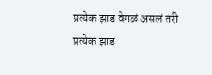प्रत्येक झाड वेगळं असलं तरी
प्रत्येक झाड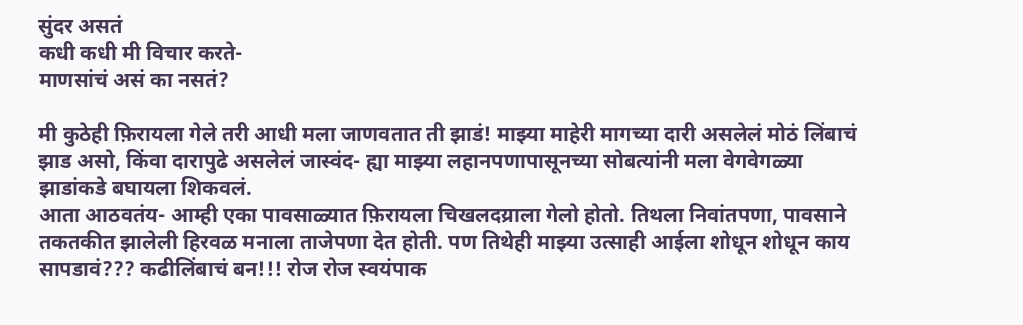सुंदर असतं
कधी कधी मी विचार करते-
माणसांचं असं का नसतं?

मी कुठेही फ़िरायला गेले तरी आधी मला जाणवतात ती झाडं! माझ्या माहेरी मागच्या दारी असलेलं मोठं लिंबाचं झाड असो, किंवा दारापुढे असलेलं जास्वंद- ह्या माझ्या लहानपणापासूनच्या सोबत्यांनी मला वेगवेगळ्या झाडांकडे बघायला शिकवलं.
आता आठवतंय- आम्ही एका पावसाळ्यात फ़िरायला चिखलदय्राला गेलो होतो. तिथला निवांतपणा, पावसाने तकतकीत झालेली हिरवळ मनाला ताजेपणा देत होती. पण तिथेही माझ्या उत्साही आईला शोधून शोधून काय सापडावं??? कढीलिंबाचं बन!!! रोज रोज स्वयंपाक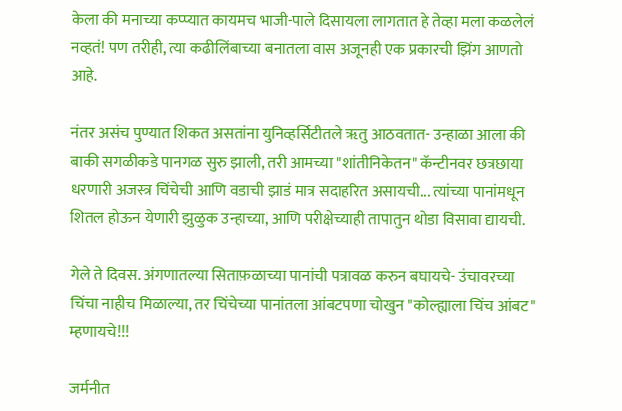केला की मनाच्या कप्प्यात कायमच भाजी-पाले दिसायला लागतात हे तेव्हा मला कळलेलं नव्हतं! पण तरीही, त्या कढीलिंबाच्या बनातला वास अजूनही एक प्रकारची झिंग आणतो आहे.

नंतर असंच पुण्यात शिकत असतांना युनिव्हर्सिटीतले ॠतु आठवतात- उन्हाळा आला की बाकी सगळीकडे पानगळ सुरु झाली, तरी आमच्या "शांतीनिकेतन" कॅन्टीनवर छत्रछाया धरणारी अजस्त्र चिंचेची आणि वडाची झाडं मात्र सदाहरित असायची... त्यांच्या पानांमधून शितल होऊन येणारी झुळुक उन्हाच्या, आणि परीक्षेच्याही तापातुन थोडा विसावा द्यायची.

गेले ते दिवस. अंगणातल्या सिताफ़ळाच्या पानांची पत्रावळ करुन बघायचे- उंचावरच्या चिंचा नाहीच मिळाल्या, तर चिंचेच्या पानांतला आंबटपणा चोखुन "कोल्ह्याला चिंच आंबट" म्हणायचे!!!

जर्मनीत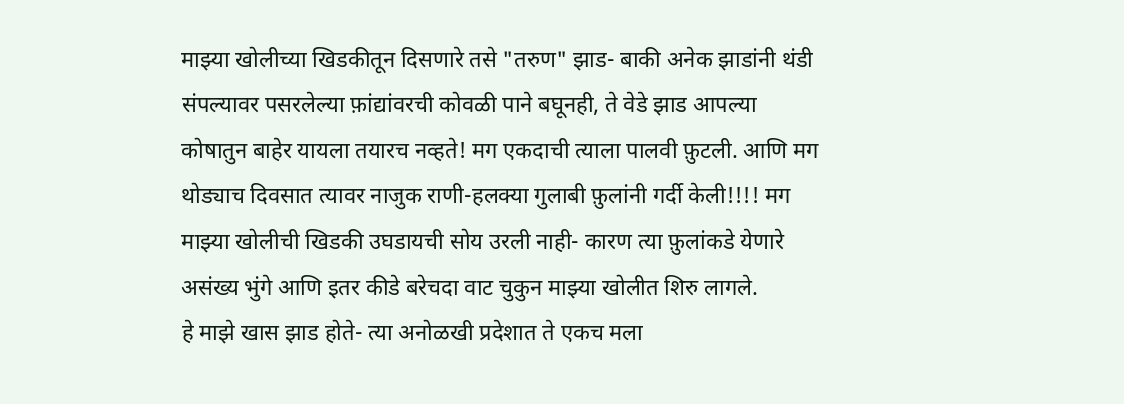माझ्या खोलीच्या खिडकीतून दिसणारे तसे "तरुण" झाड- बाकी अनेक झाडांनी थंडी संपल्यावर पसरलेल्या फ़ांद्यांवरची कोवळी पाने बघूनही, ते वेडे झाड आपल्या कोषातुन बाहेर यायला तयारच नव्हते! मग एकदाची त्याला पालवी फ़ुटली. आणि मग थोड्याच दिवसात त्यावर नाजुक राणी-हलक्या गुलाबी फ़ुलांनी गर्दी केली!!!! मग माझ्या खोलीची खिडकी उघडायची सोय उरली नाही- कारण त्या फ़ुलांकडे येणारे असंख्य भुंगे आणि इतर कीडे बरेचदा वाट चुकुन माझ्या खोलीत शिरु लागले.
हे माझे खास झाड होते- त्या अनोळखी प्रदेशात ते एकच मला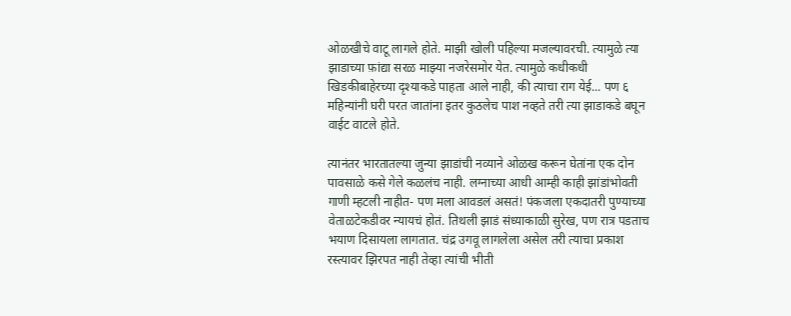ओळखीचे वाटू लागले होते. माझी खोली पहिल्या मजल्यावरची. त्यामुळे त्या झाडाच्या फ़ांद्या सरळ माझ्या नजरेसमोर येत. त्यामुळे कधीकधी खिडकीबाहेरच्या दृश्याकडे पाहता आले नाही, की त्याचा राग येई... पण ६ महिन्यांनी घरी परत जातांना इतर कुठलेच पाश नव्हते तरी त्या झाडाकडे बघून वाईट वाटले होते.

त्यानंतर भारतातल्या जुन्या झाडांची नव्याने ओळख करून घेतांना एक दोन पावसाळे कसे गेले कळलंच नाही. लग्नाच्या आधी आम्ही काही झांडांभोवती गाणी म्हटली नाहीत- पण मला आवडलं असतं! पंकजला एकदातरी पुण्याच्या वेताळटेकडीवर न्यायचं होतं. तिथली झाडं संध्याकाळी सुरेख, पण रात्र पडताच भयाण दिसायला लागतात. चंद्र उगवू लागलेला असेल तरी त्याचा प्रकाश रस्त्यावर झिरपत नाही तेव्हा त्यांची भीती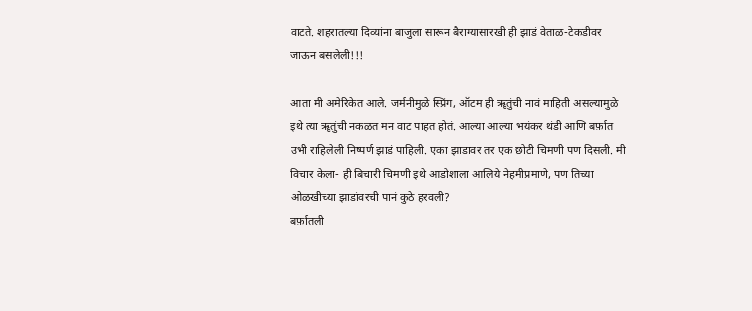वाटते. शहरातल्या दिव्यांना बाजुला सारून बैराग्यासारखी ही झाडं वेताळ-टेकडीवर जाऊन बसलेली!!!

आता मी अमेरिकेत आले. जर्मनीमुळे स्प्रिंग, ऑटम ही ॠतुंची नावं माहिती असल्यामुळे इथे त्या ॠतुंची नकळत मन वाट पाहत होतं. आल्या आल्या भयंकर थंडी आणि बर्फ़ात उभी राहिलेली निष्पर्ण झाडं पाहिली. एका झाडावर तर एक छोटी चिमणी पण दिसली. मी विचार केला- ही बिचारी चिमणी इथे आडोशाला आलिये नेहमीप्रमाणे, पण तिच्या ओळखीच्या झाडांवरची पानं कुठे हरवली?
बर्फ़ातली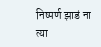निष्पर्ण झाडं ना त्या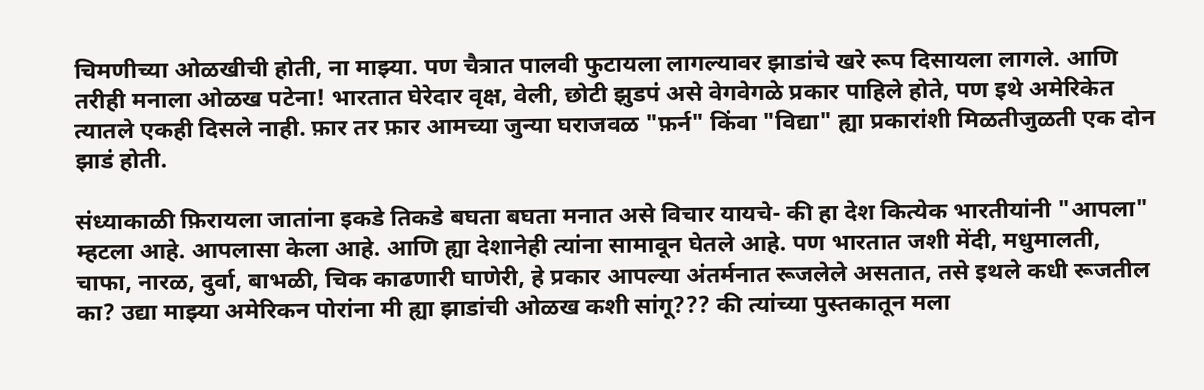चिमणीच्या ओळखीची होती, ना माझ्या. पण चैत्रात पालवी फुटायला लागल्यावर झाडांचे खरे रूप दिसायला लागले. आणि तरीही मनाला ओळख पटेना! भारतात घेरेदार वृक्ष, वेली, छोटी झुडपं असे वेगवेगळे प्रकार पाहिले होते, पण इथे अमेरिकेत त्यातले एकही दिसले नाही. फ़ार तर फ़ार आमच्या जुन्या घराजवळ "फ़र्न" किंवा "विद्या" ह्या प्रकारांशी मिळतीजुळती एक दोन झाडं होती.

संध्याकाळी फ़िरायला जातांना इकडे तिकडे बघता बघता मनात असे विचार यायचे- की हा देश कित्येक भारतीयांनी "आपला" म्हटला आहे. आपलासा केला आहे. आणि ह्या देशानेही त्यांना सामावून घेतले आहे. पण भारतात जशी मेंदी, मधुमालती, चाफा, नारळ, दुर्वा, बाभळी, चिक काढणारी घाणेरी, हे प्रकार आपल्या अंतर्मनात रूजलेले असतात, तसे इथले कधी रूजतील का? उद्या माझ्या अमेरिकन पोरांना मी ह्या झाडांची ओळख कशी सांगू??? की त्यांच्या पुस्तकातून मला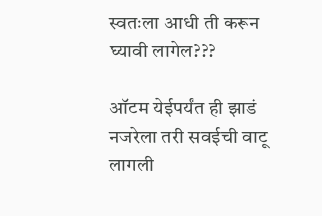स्वतःला आधी ती करून घ्यावी लागेल???

ऑटम येईपर्यंत ही झाडं नजरेला तरी सवईची वाटू लागली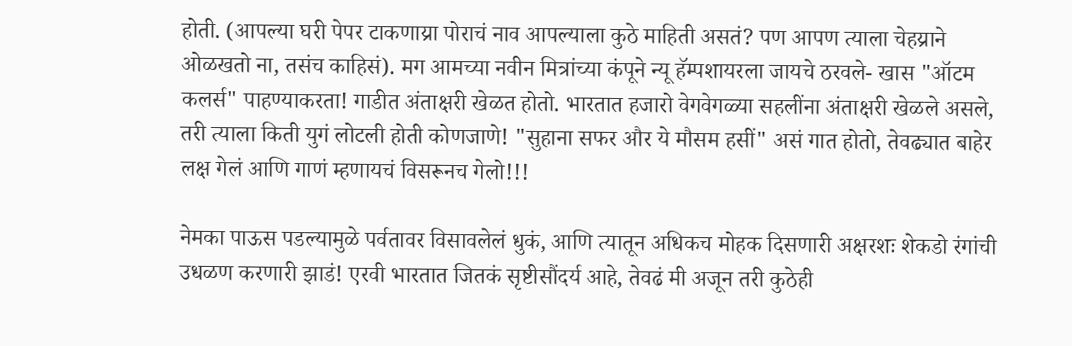होती. (आपल्या घरी पेपर टाकणाय्रा पोराचं नाव आपल्याला कुठे माहिती असतं? पण आपण त्याला चेहय्राने ओळखतो ना, तसंच काहिसं). मग आमच्या नवीन मित्रांच्या कंपूने न्यू हॅम्पशायरला जायचे ठरवले- खास "ऑटम कलर्स" पाहण्याकरता! गाडीत अंताक्षरी खेळत होतो. भारतात हजारो वेगवेगळ्या सहलींना अंताक्षरी खेळले असले, तरी त्याला किती युगं लोटली होती कोणजाणे! "सुहाना सफर और ये मौसम हसीं" असं गात होतो, तेवढ्यात बाहेर लक्ष गेलं आणि गाणं म्हणायचं विसरूनच गेलो!!!

नेमका पाऊस पडल्यामुळे पर्वतावर विसावलेलं धुकं, आणि त्यातून अधिकच मोहक दिसणारी अक्षरशः शेकडो रंगांची उधळण करणारी झाडं! एरवी भारतात जितकं सृष्टीसौंदर्य आहे, तेवढं मी अजून तरी कुठेही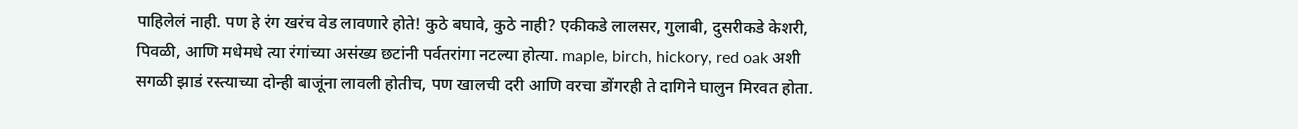पाहिलेलं नाही. पण हे रंग खरंच वेड लावणारे होते! कुठे बघावे, कुठे नाही? एकीकडे लालसर, गुलाबी, दुसरीकडे केशरी, पिवळी, आणि मधेमधे त्या रंगांच्या असंख्य छटांनी पर्वतरांगा नटल्या होत्या. maple, birch, hickory, red oak अशी सगळी झाडं रस्त्याच्या दोन्ही बाजूंना लावली होतीच, पण खालची दरी आणि वरचा डोंगरही ते दागिने घालुन मिरवत होता.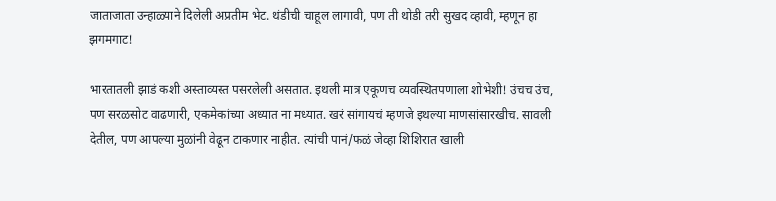जाताजाता उन्हाळ्याने दिलेली अप्रतीम भेट. थंडीची चाहूल लागावी, पण ती थोडी तरी सुखद व्हावी, म्हणून हा झगमगाट!

भारतातली झाडं कशी अस्ताव्यस्त पसरलेली असतात. इथली मात्र एकूणच व्यवस्थितपणाला शोभेशी! उंचच उंच, पण सरळसोट वाढणारी, एकमेकांच्या अध्यात ना मध्यात. खरं सांगायचं म्हणजे इथल्या माणसांसारखीच. सावली देतील, पण आपल्या मुळांनी वेढून टाकणार नाहीत. त्यांची पानं/फळं जेव्हा शिशिरात खाली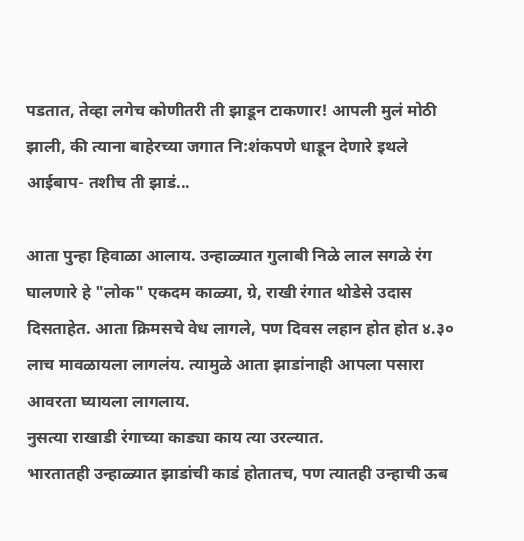पडतात, तेव्हा लगेच कोणीतरी ती झाडून टाकणार! आपली मुलं मोठी झाली, की त्याना बाहेरच्या जगात नि:शंकपणे धाडून देणारे इथले आईबाप- तशीच ती झाडं...

आता पुन्हा हिवाळा आलाय. उन्हाळ्यात गुलाबी निळे लाल सगळे रंग घालणारे हे "लोक" एकदम काळ्या, ग्रे, राखी रंगात थोडेसे उदास दिसताहेत. आता क्रिमसचे वेध लागले, पण दिवस लहान होत होत ४.३० लाच मावळायला लागलंय. त्यामुळे आता झाडांनाही आपला पसारा आवरता घ्यायला लागलाय.
नुसत्या राखाडी रंगाच्या काड्या काय त्या उरल्यात.
भारतातही उन्हाळ्यात झाडांची काडं होतातच, पण त्यातही उन्हाची ऊब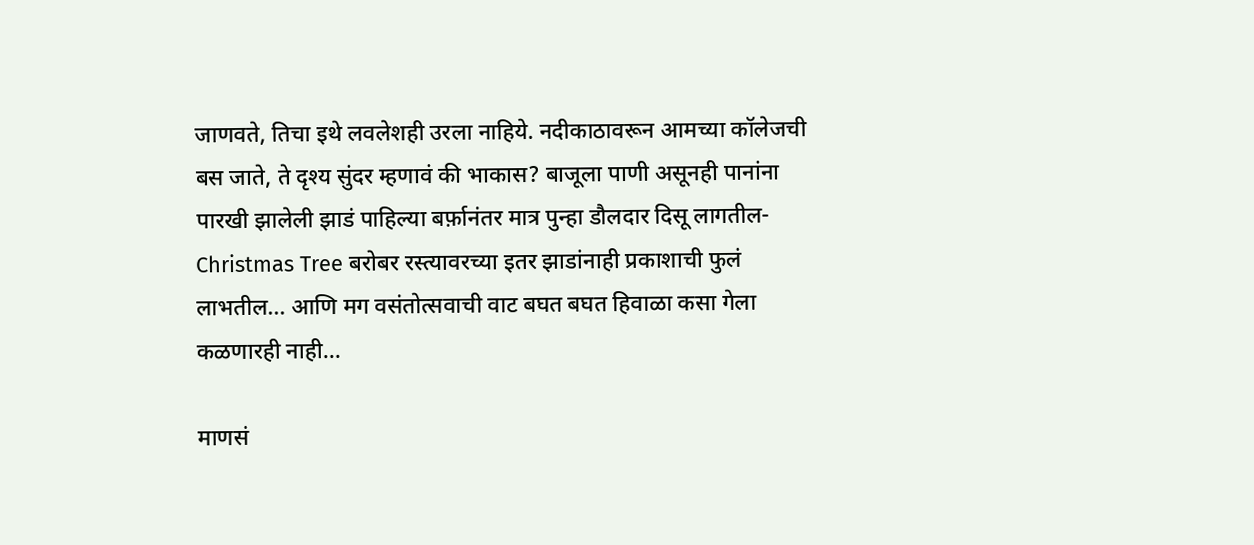जाणवते, तिचा इथे लवलेशही उरला नाहिये. नदीकाठावरून आमच्या कॉलेजची बस जाते, ते दृश्य सुंदर म्हणावं की भाकास? बाजूला पाणी असूनही पानांना पारखी झालेली झाडं पाहिल्या बर्फ़ानंतर मात्र पुन्हा डौलदार दिसू लागतील- Christmas Tree बरोबर रस्त्यावरच्या इतर झाडांनाही प्रकाशाची फुलं लाभतील... आणि मग वसंतोत्सवाची वाट बघत बघत हिवाळा कसा गेला कळणारही नाही...

माणसं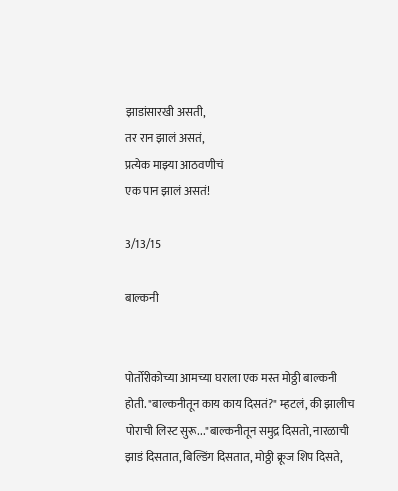झाडांसारखी असती,
तर रान झालं असतं,
प्रत्येक माझ्या आठवणीचं
एक पान झालं असतं!

3/13/15

बाल्कनी


पोर्तोरीकोच्या आमच्या घराला एक मस्त मोठ्ठी बाल्कनी होती. "बाल्कनीतून काय काय दिसतं?" म्हटलं, की झालीच पोराची लिस्ट सुरू..."बाल्कनीतून समुद्र दिसतो, नारळाची झाडं दिसतात, बिल्डिंग दिसतात, मोठ्ठी क्रूज शिप दिसते,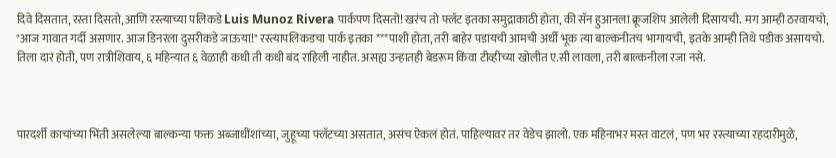दिवे दिसतात, रस्ता दिसतो, आणि रस्त्याच्या पलिकडे Luis Munoz Rivera पार्कपण दिसतो! खरंच तो फ्लॅट इतका समुद्राकाठी होता, की सॅन हुआनला क्रूजशिप आलेली दिसायची. मग आम्ही ठरवायचो, "आज गावात गर्दी असणार. आज डिनरला दुसरीकडे जाऊया!" रस्त्यापलिकडचा पार्क इतका ***पाशी होता, तरी बाहेर पडायची आमची अर्धी भूक त्या बाल्कनीतच भागायची, इतके आम्ही तिथे पडीक असायचो. तिला दारं होती, पण रात्रीशिवाय, ६ महिन्यात ६ वेळाही कधी ती कधी बंद राहिली नाहीत. असह्य उन्हातही बेडरूम किंवा टीव्हीच्या खोलीत ए.सी लावला, तरी बाल्कनीला रजा नसे.



पारदर्शी काचांच्या भिंती असलेल्या बाल्कन्या फक्त अब्जाधींशांच्या, जुहूच्या फ्लॅटच्या असतात, असंच ऐकलं होतं. पाहिल्यावर तर वेडेच झालो. एक महिनाभर मस्त वाटलं, पण भर रस्त्याच्या रहदारीमुळे,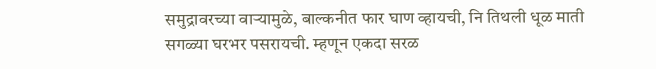समुद्रावरच्या वाऱ्यामुळे, बाल्कनीत फार घाण व्हायची, नि तिथली धूळ माती सगळ्या घरभर पसरायची. म्हणून एकदा सरळ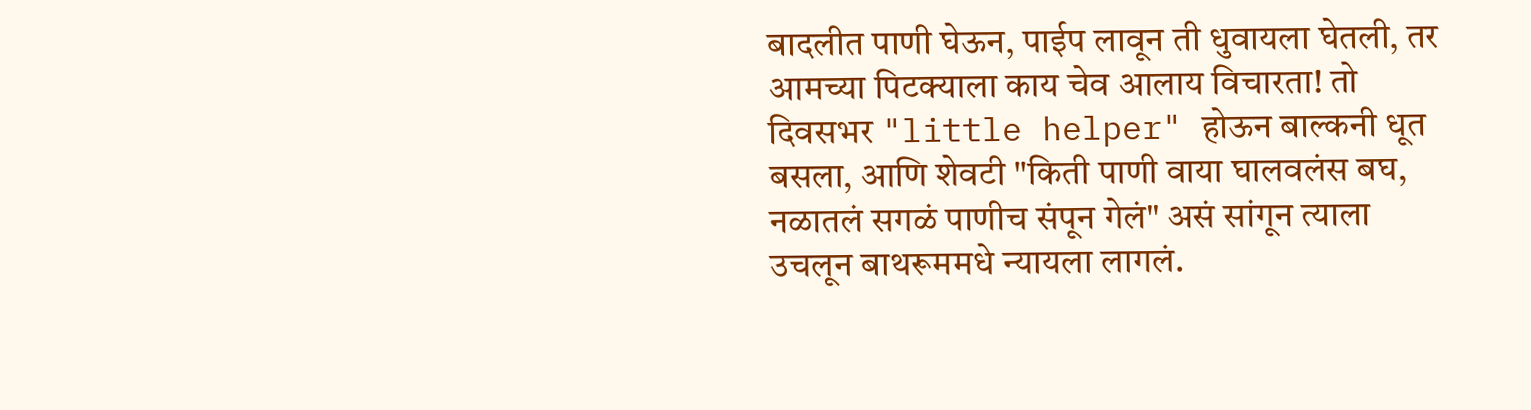बादलीत पाणी घेऊन, पाईप लावून ती धुवायला घेतली, तर आमच्या पिटक्याला काय चेव आलाय विचारता! तो दिवसभर "little helper" होऊन बाल्कनी धूत बसला, आणि शेवटी "किती पाणी वाया घालवलंस बघ, नळातलं सगळं पाणीच संपून गेलं" असं सांगून त्याला उचलून बाथरूममधे न्यायला लागलं.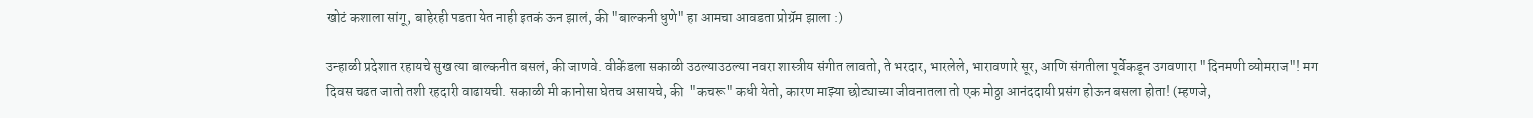खोटं कशाला सांगू, बाहेरही पडता येत नाही इतकं ऊन झालं, की "बाल्कनी धुणे" हा आमचा आवडता प्रोग्रॅम झाला :)

उन्हाळी प्रदेशात रहायचे सुख त्या बाल्कनीत बसलं, की जाणवे. वीकेंडला सकाळी उठल्याउठल्या नवरा शास्त्रीय संगीत लावतो, ते भरदार, भारलेले, भारावणारे सूर, आणि संगतीला पूर्वेकडून उगवणारा "दिनमणी व्योमराज"! मग दिवस चढत जातो तशी रहदारी वाढायची. सकाळी मी कानोसा घेतच असायचे, की  "कचरू" कधी येतो, कारण माझ्या छोट्याच्या जीवनातला तो एक मोठ्ठा आनंददायी प्रसंग होऊन बसला होता! (म्हणजे,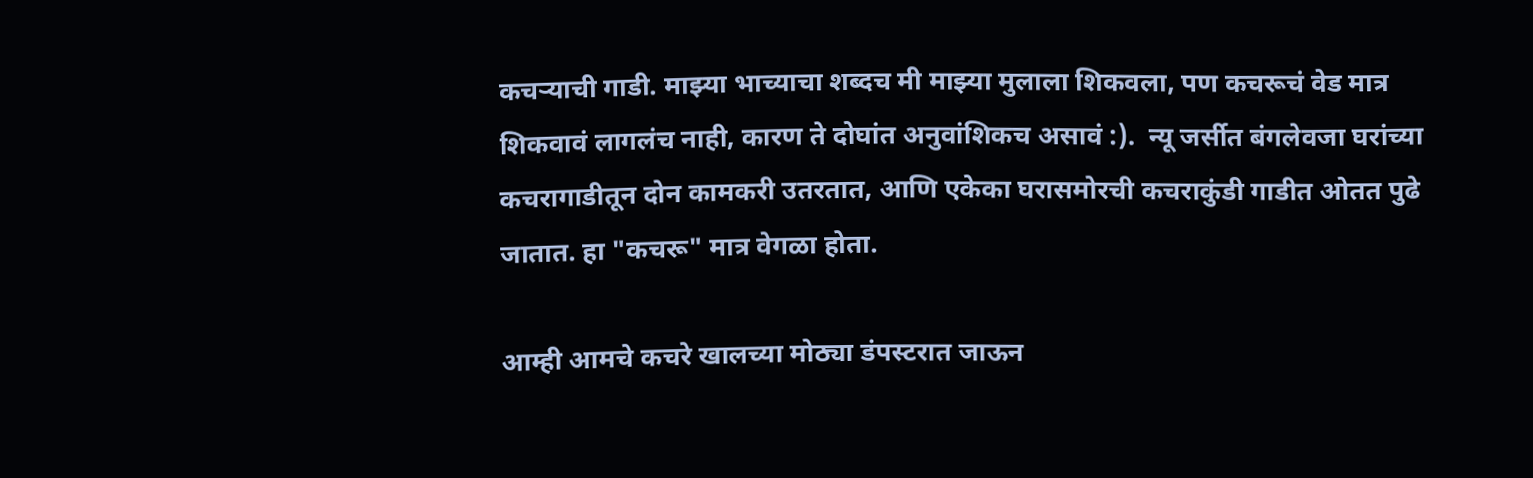कचऱ्याची गाडी. माझ्या भाच्याचा शब्दच मी माझ्या मुलाला शिकवला, पण कचरूचं वेड मात्र शिकवावं लागलंच नाही, कारण ते दोघांत अनुवांशिकच असावं :).  न्यू जर्सीत बंगलेवजा घरांच्या कचरागाडीतून दोन कामकरी उतरतात, आणि एकेका घरासमोरची कचराकुंडी गाडीत ओतत पुढे जातात. हा "कचरू" मात्र वेगळा होता.

आम्ही आमचे कचरे खालच्या मोठ्या डंपस्टरात जाऊन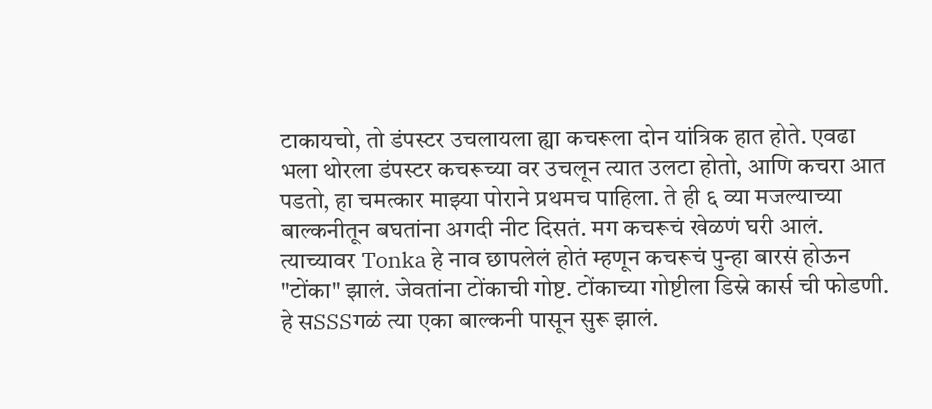टाकायचो, तो डंपस्टर उचलायला ह्या कचरूला दोन यांत्रिक हात होते. एवढा भला थोरला डंपस्टर कचरूच्या वर उचलून त्यात उलटा होतो, आणि कचरा आत पडतो, हा चमत्कार माझ्या पोराने प्रथमच पाहिला. ते ही ६ व्या मजल्याच्या बाल्कनीतून बघतांना अगदी नीट दिसतं. मग कचरूचं खेळणं घरी आलं. त्याच्यावर Tonka हे नाव छापलेलं होतं म्हणून कचरूचं पुन्हा बारसं होऊन "टोंका" झालं. जेवतांना टोंकाची गोष्ट. टोंकाच्या गोष्टीला डिस्ने कार्स ची फोडणी. हे सSSSगळं त्या एका बाल्कनी पासून सुरू झालं.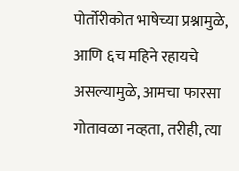पोर्तोरीकोत भाषेच्या प्रश्नामुळे, आणि ६च महिने रहायचे असल्यामुळे, आमचा फारसा गोतावळा नव्हता, तरीही, त्या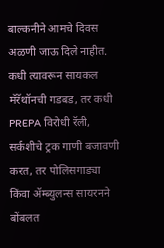बाल्कनीने आमचे दिवस अळणी जाऊ दिले नाहीत. कधी त्यावरून सायकल मॅरॅथॉनची गडबड, तर कधी PREPA विरोधी रॅली, सर्कशीचे ट्रक गाणी बजावणी करत, तर पोलिसगाड्या किंवा ॲम्ब्युलन्स सायरनने बोंबलत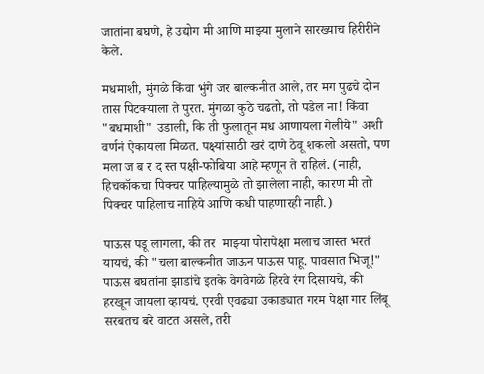जातांना बघणे, हे उद्योग मी आणि माझ्या मुलाने सारख्याच हिरीरीने केले.

मधमाशी, मुंगळे किंवा भुंगे जर बाल्कनीत आले, तर मग पुढचे दोन तास पिटक्याला ते पुरत. मुंगळा कुठे चढतो, तो पडेल ना! किंवा "बधमाशी" उडाली, कि ती फुलातून मध आणायला गेलीये" अशी वर्णनं ऐकायला मिळत. पक्ष्यांसाठी खरं दाणे ठेवू शकलो असतो, पण मला ज ब र द स्त पक्षी-फोबिया आहे म्हणून ते राहिलं. (नाही, हिचकॉकचा पिक्चर पाहिल्यामुळे तो झालेला नाही, कारण मी तो पिक्चर पाहिलाच नाहिये आणि कधी पाहणारही नाही.)

पाऊस पडू लागला, की तर  माझ्या पोरापेक्षा मलाच जास्त भरतं यायचं, की "चला बाल्कनीत जाऊन पाऊस पाहू. पावसात भिजू!" पाऊस बघतांना झाडांचे इतके वेगवेगळे हिरवे रंग दिसायचे, की हरखून जायला व्हायचं. एरवी एवढ्या उकाड्यात गरम पेक्षा गार लिंबू सरबतच बरे वाटत असले, तरी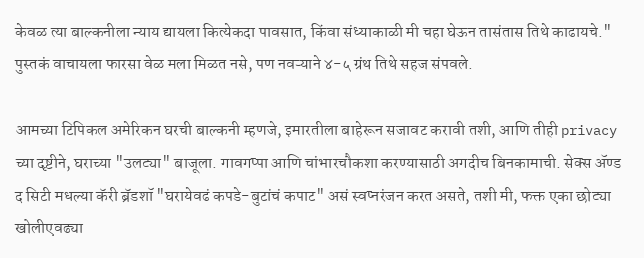केवळ त्या बाल्कनीला न्याय द्यायला कित्येकदा पावसात, किंवा संध्याकाळी मी चहा घेऊन तासंतास तिथे काढायचे." पुस्तकं वाचायला फारसा वेळ मला मिळत नसे, पण नवऱ्याने ४-५ ग्रंथ तिथे सहज संपवले.

आमच्या टिपिकल अमेरिकन घरची बाल्कनी म्हणजे, इमारतीला बाहेरून सजावट करावी तशी, आणि तीही privacy च्या दृष्टीने, घराच्या "उलट्या" बाजूला. गावगप्पा आणि चांभारचौकशा करण्यासाठी अगदीच बिनकामाची. सेक्स ॲण्ड द सिटी मधल्या कॅरी ब्रॅडशॉ "घरायेवढं कपडे-बुटांचं कपाट" असं स्वप्नरंजन करत असते, तशी मी, फक्त एका छोट्या खोलीएवढ्या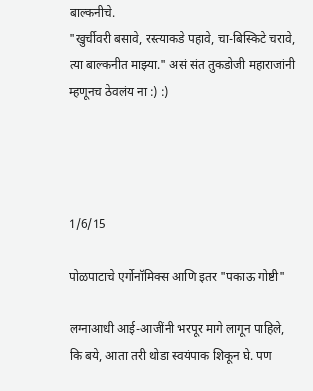बाल्कनीचे.
"खुर्चीवरी बसावे, रस्त्याकडे पहावे, चा-बिस्किटे चरावे, त्या बाल्कनीत माझ्या." असं संत तुकडोजी महाराजांनी म्हणूनच ठेवलंय ना :) :)




1/6/15

पोळपाटाचे एर्गोनॉमिक्स आणि इतर "पकाऊ गोष्टी"

लग्नाआधी आई-आजींनी भरपूर मागे लागून पाहिले, कि बये, आता तरी थोडा स्वयंपाक शिकून घे. पण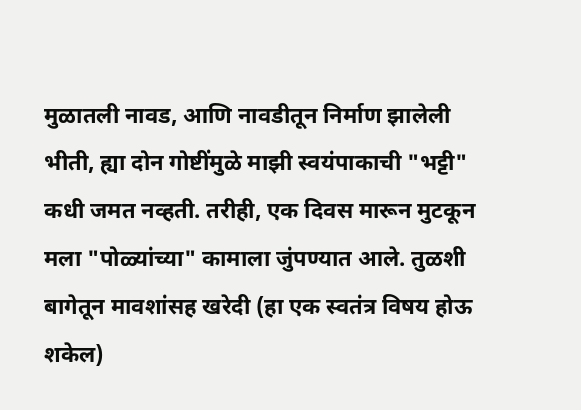मुळातली नावड, आणि नावडीतून निर्माण झालेली भीती, ह्या दोन गोष्टींमुळे माझी स्वयंपाकाची "भट्टी" कधी जमत नव्हती. तरीही, एक दिवस मारून मुटकून मला "पोळ्यांच्या" कामाला जुंपण्यात आले. तुळशी बागेतून मावशांसह खरेदी (हा एक स्वतंत्र विषय होऊ शकेल)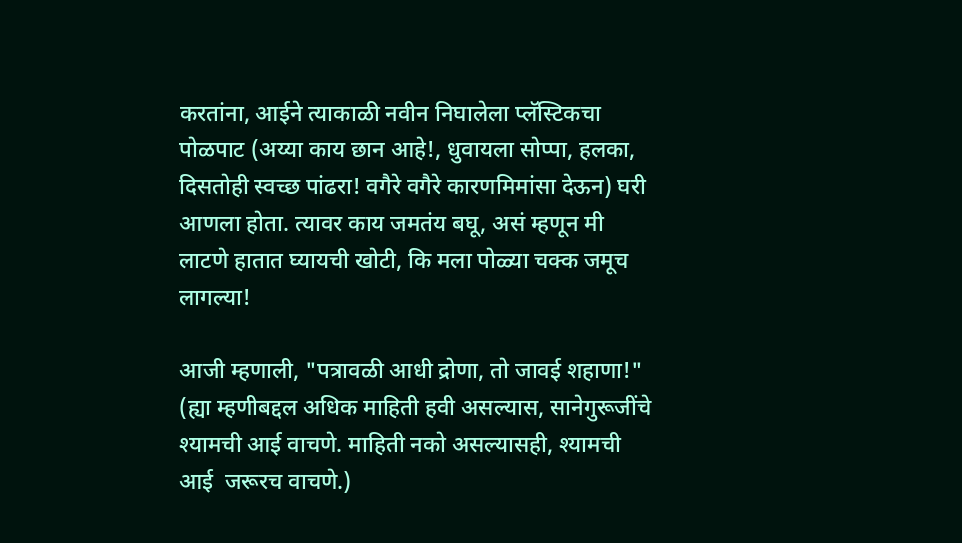करतांना, आईने त्याकाळी नवीन निघालेला प्लॅस्टिकचा पोळपाट (अय्या काय छान आहे!, धुवायला सोप्पा, हलका, दिसतोही स्वच्छ पांढरा! वगैरे वगैरे कारणमिमांसा देऊन) घरी आणला होता. त्यावर काय जमतंय बघू, असं म्हणून मी लाटणे हातात घ्यायची खोटी, कि मला पोळ्या चक्क जमूच लागल्या!

आजी म्हणाली, "पत्रावळी आधी द्रोणा, तो जावई शहाणा!" (ह्या म्हणीबद्दल अधिक माहिती हवी असल्यास, सानेगुरूजींचे श्यामची आई वाचणे. माहिती नको असल्यासही, श्यामची आई  जरूरच वाचणे.)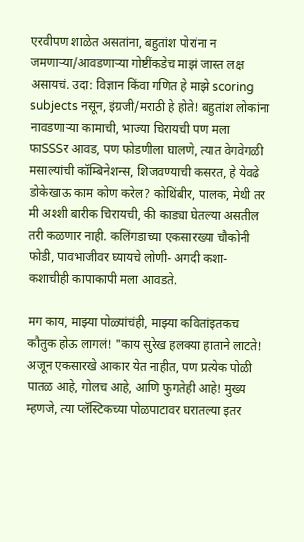एरवीपण शाळेत असतांना, बहुतांश पोरांना न जमणाऱ्या/आवडणाऱ्या गोष्टींकडेच माझं जास्त लक्ष असायचं. उदा: विज्ञान किंवा गणित हे माझे scoring subjects नसून, इंग्रजी/मराठी हे होते! बहुतांश लोकांना नावडणाऱ्या कामाची, भाज्या चिरायची पण मला फाSSSर आवड, पण फोडणीला घालणे, त्यात वेगवेगळी मसाल्यांची कॉम्बिनेशन्स, शिजवण्याची कसरत, हे येवढे डोकेखाऊ काम कोण करेल? कोथिंबीर, पालक, मेथी तर मी अश्शी बारीक चिरायची, की काड्या घेतल्या असतील तरी कळणार नाही. कलिंगडाच्या एकसारख्या चौकोनी फोडी, पावभाजीवर घ्यायचे लोणी- अगदी कशा-कशाचीही कापाकापी मला आवडते.

मग काय, माझ्या पोळ्यांचंही, माझ्या कवितांइतकच कौतुक होऊ लागलं! "काय सुरेख हलक्या हाताने लाटते! अजून एकसारखे आकार येत नाहीत, पण प्रत्येक पोळी पातळ आहे, गोलच आहे, आणि फुगतेही आहे! मुख्य म्हणजे, त्या प्लॅस्टिकच्या पोळपाटावर घरातल्या इतर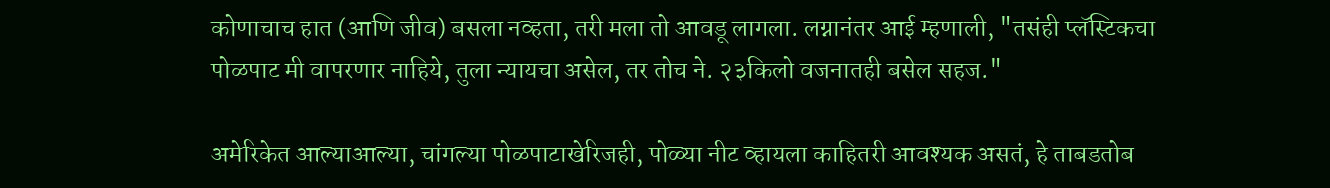कोणाचाच हात (आणि जीव) बसला नव्हता, तरी मला तो आवडू लागला. लग्नानंतर आई म्हणाली, "तसंही प्लॅस्टिकचा पोळपाट मी वापरणार नाहिये, तुला न्यायचा असेल, तर तोच ने. २३किलो वजनातही बसेल सहज."

अमेरिकेत आल्याआल्या, चांगल्या पोळपाटाखेरिजही, पोळ्या नीट व्हायला काहितरी आवश्यक असतं, हे ताबडतोब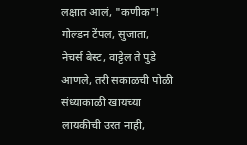लक्षात आलं, "कणीक"! गोल्डन टेंपल, सुजाता, नेचर्स बेस्ट, वाट्टेल ते पुडे आणले, तरी सकाळची पोळी संध्याकाळी खायच्या लायकीची उरत नाही,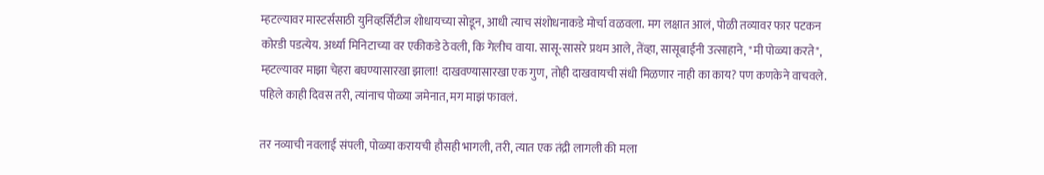म्हटल्यावर मास्टर्ससाठी युनिव्हर्सिटीज शोधायच्या सोडून, आधी त्याच संशोधनाकडे मोर्चा वळवला. मग लक्षात आलं, पोळी तव्यावर फार पटकन कोरडी पडत्येय. अर्ध्या मिनिटाच्या वर एकीकडे ठेवली, कि गेलीच वाया. सासू-सासरे प्रथम आले, तेंव्हा, सासूबाईंनी उत्साहाने, "मी पोळ्या करते", म्हटल्यावर माझा चेहरा बघण्यासारखा झाला! दाखवण्यासारखा एक गुण, तोही दाखवायची संधी मिळणार नाही का काय? पण कणकेने वाचवले. पहिले काही दिवस तरी, त्यांनाच पोळ्या जमेनात, मग माझं फावलं.

तर नव्याची नवलाई संपली, पोळ्या करायची हौसही भागली, तरी, त्यात एक तंद्री लागली की मला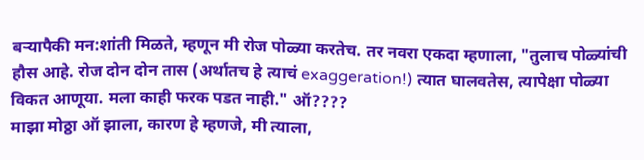बऱ्यापैकी मन:शांती मिळते, म्हणून मी रोज पोळ्या करतेच. तर नवरा एकदा म्हणाला, "तुलाच पोळ्यांची हौस आहे. रोज दोन दोन तास (अर्थातच हे त्याचं exaggeration!) त्यात घालवतेस, त्यापेक्षा पोळ्या विकत आणूया. मला काही फरक पडत नाही." ऑ????
माझा मोठ्ठा ऑ झाला, कारण हे म्हणजे, मी त्याला,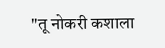"तू नोकरी कशाला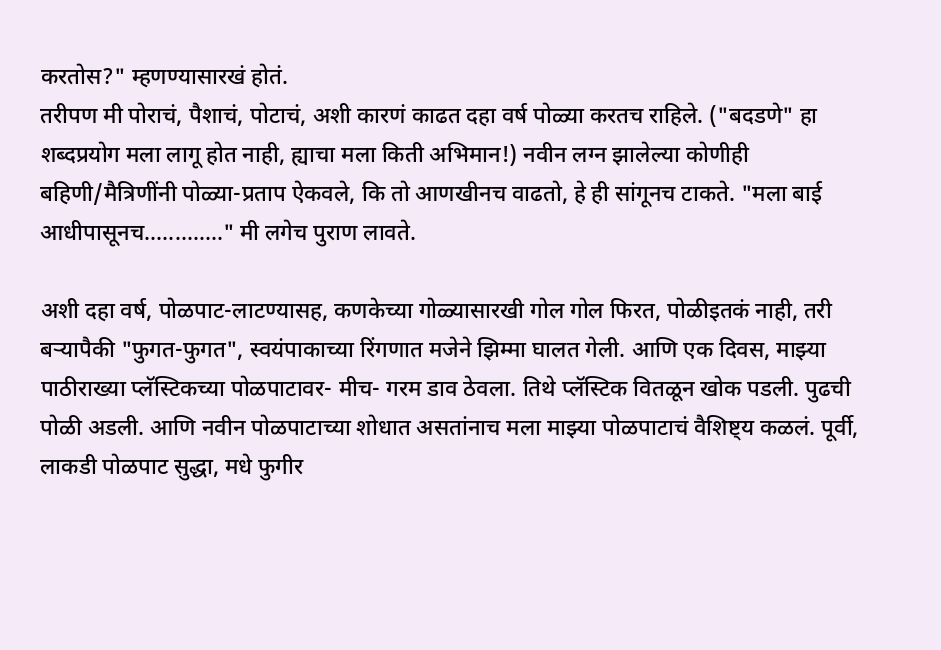करतोस?" म्हणण्यासारखं होतं.
तरीपण मी पोराचं, पैशाचं, पोटाचं, अशी कारणं काढत दहा वर्ष पोळ्या करतच राहिले. ("बदडणे" हा शब्दप्रयोग मला लागू होत नाही, ह्याचा मला किती अभिमान!) नवीन लग्न झालेल्या कोणीही बहिणी/मैत्रिणींनी पोळ्या-प्रताप ऐकवले, कि तो आणखीनच वाढतो, हे ही सांगूनच टाकते. "मला बाई आधीपासूनच............." मी लगेच पुराण लावते.

अशी दहा वर्ष, पोळपाट-लाटण्यासह, कणकेच्या गोळ्यासारखी गोल गोल फिरत, पोळीइतकं नाही, तरी बऱ्यापैकी "फुगत-फुगत", स्वयंपाकाच्या रिंगणात मजेने झिम्मा घालत गेली. आणि एक दिवस, माझ्या पाठीराख्या प्लॅस्टिकच्या पोळपाटावर- मीच- गरम डाव ठेवला. तिथे प्लॅस्टिक वितळून खोक पडली. पुढची पोळी अडली. आणि नवीन पोळपाटाच्या शोधात असतांनाच मला माझ्या पोळपाटाचं वैशिष्ट्य कळलं. पूर्वी, लाकडी पोळपाट सुद्धा, मधे फुगीर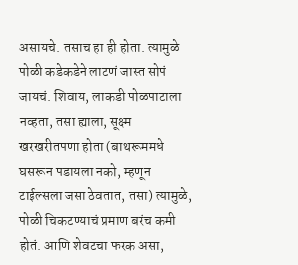असायचे. तसाच हा ही होता. त्यामुळे पोळी कडेकडेने लाटणं जास्त सोपं जायचं. शिवाय, लाकडी पोळपाटाला नव्हता, तसा ह्याला, सूक्ष्म खरखरीतपणा होता (बाथरूममधे घसरून पडायला नको, म्हणून टाईल्सला जसा ठेवतात, तसा) त्यामुळे, पोळी चिकटण्याचं प्रमाण बरंच कमी होतं. आणि शेवटचा फरक असा,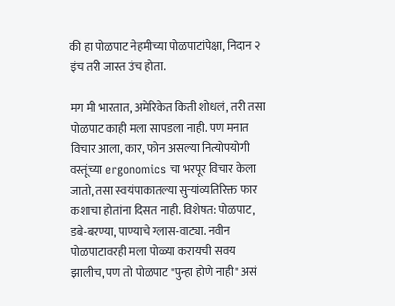की हा पोळपाट नेहमीच्या पोळपाटांपेक्षा, निदान २ इंच तरी जास्त उंच होता.

मग मी भारतात, अमेरिकेत किती शोधलं, तरी तसा पोळपाट काही मला सापडला नाही. पण मनात विचार आला, कार, फोन असल्या नित्योपयोगी वस्तूंच्या ergonomics चा भरपूर विचार केला जातो, तसा स्वयंपाकातल्या सुऱ्यांव्यतिरिक्त फार कशाचा होतांना दिसत नाही. विशेषत: पोळपाट, डबे-बरण्या, पाण्याचे ग्लास-वाट्या. नवीन पोळपाटावरही मला पोळ्या करायची सवय झालीच, पण तो पोळपाट "पुन्हा होणे नाही" असं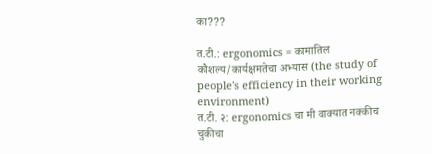का???

त.टी.: ergonomics = कामातिल कौशल्य/कार्यक्षमतेचा अभ्यास (the study of people's efficiency in their working environment)
त.टी. २: ergonomics चा मी वाक्यात नक्कीच चुकीचा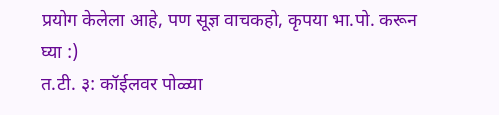प्रयोग केलेला आहे, पण सूज्ञ वाचकहो, कृपया भा.पो. करून घ्या :)
त.टी. ३: कॉईलवर पोळ्या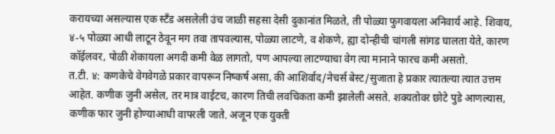करायच्या असल्यास एक स्टँड असलेली उंच जाळी सहसा देसी दुकानांत मिळते, ती पोळ्या फुगवायला अनिवार्य आहे. शिवाय, ४-५ पोळ्या आधी लाटून ठेवून मग तवा तापवल्यास, पोळ्या लाटणे, व शेकणे, ह्या दोन्हीची चांगली सांगड घालता येते, कारण कॉईलवर, पोळी शेकायला अगदी कमी वेळ लागतो, पण आपल्या लाटण्याचा वेग त्या मानाने फारच कमी असतो.
त.टी. ४: कणकेचे वेगवेगळे प्रकार वापरून निष्कर्ष असा, की आशिर्वाद/नेचर्स बेस्ट/सुजाता हे प्रकार त्यातल्या त्यात उत्तम आहेत. कणीक जुनी असेल, तर मात्र वाईटच, कारण तिची लवचिकता कमी झालेली असते. शक्यतोवर छोटे पुडे आणल्यास, कणीक फार जुनी होण्याआधी वापरली जाते. अजून एक युक्ती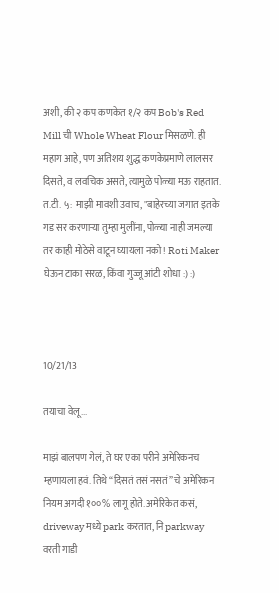अशी, की २ कप कणकेत १/२ कप Bob's Red Mill ची Whole Wheat Flour मिसळणे. ही महाग आहे, पण अतिशय शुद्ध कणकेप्रमाणे लालसर दिसते, व लवचिक असते, त्यामुळे पोळ्या मऊ राहतात.
त.टी. ५: माझी मावशी उवाच, "बाहेरच्या जगात इतके गड सर करणाऱ्या तुम्हा मुलींना, पोळ्या नाही जमल्या तर काही मोठेसे वाटून घ्यायला नको! Roti Maker घेऊन टाका सरळ, किंवा गुज्जू आंटी शोधा‍ :) :)



10/21/13

तयाचा वेलू...

माझं बालपण गेलं, ते घर एका परीने अमेरिकनच म्हणायला हवं. तिथे “दिसतं तसं नसतं” चे अमेरिकन नियम अगदी १००% लागू होते. अमेरिकेत कसं, driveway मध्ये park करतात, नि parkway वरती गाडी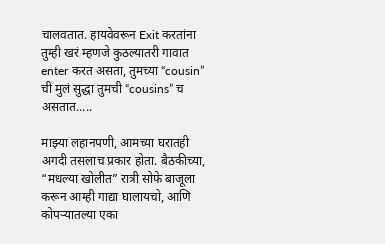चालवतात. हायवेवरून Exit करतांना तुम्ही खरं म्हणजे कुठल्यातरी गावात enter करत असता, तुमच्या “cousin” ची मुलं सुद्धा तुमची “cousins” च असतात.....

माझ्या लहानपणी, आमच्या घरातही अगदी तसलाच प्रकार होता. बैठकीच्या, “मधल्या खोलीत” रात्री सोफे बाजूला करून आम्ही गाद्या घालायचो, आणि कोपऱ्यातल्या एका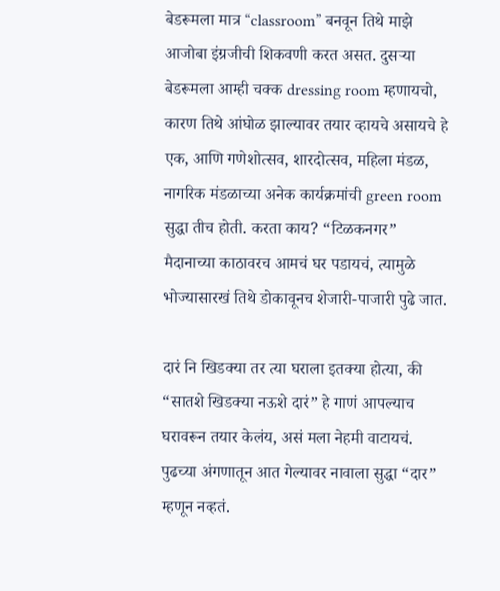बेडरूमला मात्र “classroom” बनवून तिथे माझे आजोबा इंग्रजीची शिकवणी करत असत. दुसऱ्या बेडरूमला आम्ही चक्क dressing room म्हणायचो, कारण तिथे आंघोळ झाल्यावर तयार व्हायचे असायचे हे एक, आणि गणेशोत्सव, शारदोत्सव, महिला मंडळ, नागरिक मंडळाच्या अनेक कार्यक्रमांची green room सुद्धा तीच होती. करता काय? “टिळकनगर” मैदानाच्या काठावरच आमचं घर पडायचं, त्यामुळे भोज्यासारखं तिथे डोकावूनच शेजारी-पाजारी पुढे जात.

दारं नि खिडक्या तर त्या घराला इतक्या होत्या, की “सातशे खिडक्या नऊशे दारं” हे गाणं आपल्याच घरावरून तयार केलंय, असं मला नेहमी वाटायचं. पुढच्या अंगणातून आत गेल्यावर नावाला सुद्धा “दार” म्हणून नव्हतं.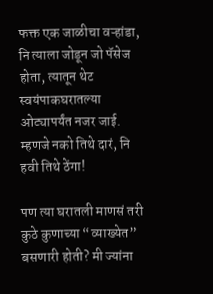फक्त एक जाळीचा वऱ्हांडा, नि त्याला जोडून जो पॅसेज होता, त्यातून थेट स्वयंपाकघरातल्या ओट्यापर्यंत नजर जाई. म्हणजे नको तिथे दारं, नि हवी तिथे ठेंगा!

पण त्या घरातली माणसं तरी कुठे कुणाच्या “व्याख्येत” बसणारी होती? मी ज्यांना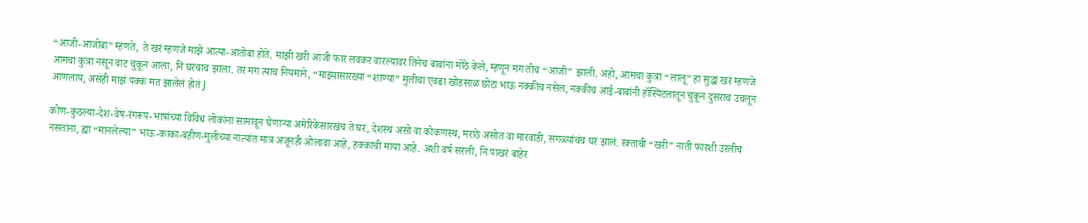“आजी-आजोबा” म्हणते, ते खरं म्हणजे माझे आत्या-आतोबा होते. माझी खरी आजी फार लवकर वारल्यावर तिनेच बाबांना मोठे केले, म्हणून मग तीच “आजी” झाली. अहो, आमचा कुत्रा “लालू” हा सुद्धा खरं म्हणजे आमचा कुत्रा नसून वाट चुकून आला, नि घरचाच झाला. तर मग त्याच नियमाने, “माझ्यासारख्या “शाण्या” मुलीचा एवढा खोडसाळ छोटा भाऊ नक्कीच नसेल, नक्कीच आई-बाबांनी हॉस्पिटलातून चुकून दुसराच उचलून आणलाय, असंही माझं पक्कं मत झालेलं होतं J

कोण-कुठल्या-देश-वेष-रंगरूप-भाषांच्या विविध लोकांना सामावून घेणाऱ्या अमेरिकेसारखंच ते घर, देशस्थ असो वा कोकणस्थ, मराठे असोत वा मारवाडी, सगळ्यांचंच घर झालं. रक्ताची “खरी” नाती फारशी उरलीच नसतांना, ह्या “मानलेल्या” भाऊ-काका-बहीण-मुलीच्या नात्यांत मात्र अजूनही ओलावा आहे, हक्काची माया आहे. अशी वर्ष सरली, नि पाखरं बाहेर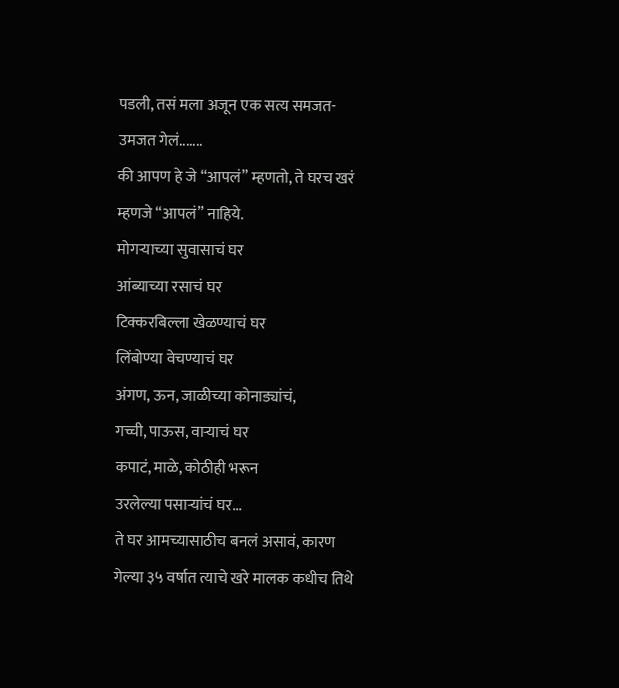पडली, तसं मला अजून एक सत्य समजत-उमजत गेलं.......
की आपण हे जे “आपलं” म्हणतो, ते घरच खरं म्हणजे “आपलं” नाहिये.
मोगऱ्याच्या सुवासाचं घर
आंब्याच्या रसाचं घर
टिक्करबिल्ला खेळण्याचं घर
लिंबोण्या वेचण्याचं घर
अंगण, ऊन, जाळीच्या कोनाड्यांचं,
गच्ची, पाऊस, वाऱ्याचं घर
कपाटं, माळे, कोठीही भरून
उरलेल्या पसाऱ्यांचं घर...
ते घर आमच्यासाठीच बनलं असावं, कारण गेल्या ३५ वर्षात त्याचे खरे मालक कधीच तिथे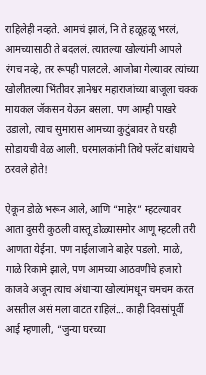राहिलेही नव्हते. आमचं झालं, नि ते हळूहळू भरलं, आमच्यासाठी ते बदललं. त्यातल्या खोल्यांनी आपले रंगच नव्हे, तर रूपही पालटले. आजोबा गेल्यावर त्यांच्या खोलीतल्या भिंतीवर ज्ञानेश्वर महाराजांच्या बाजूला चक्क मायकल जॅकसन येऊन बसला. पण आम्ही पाखरे उडालो, त्याच सुमारास आमच्या कुटुंबावर ते घरही सोडायची वेळ आली. घरमालकांनी तिथे फ्लॅट बांधायचे ठरवले होते!

ऐकून डोळे भरून आले, आणि “माहेर” म्हटल्यावर आता दुसरी कुठली वास्तू डोळ्यासमोर आणू म्हटली तरी आणता येईना. पण नाईलाजाने बाहेर पडलो. माळे, गाळे रिकामे झाले, पण आमच्या आठवणींचे हजारो काजवे अजून त्याच अंधाऱ्या खोल्यांमधून चमचम करत असतील असं मला वाटत राहिलं... काही दिवसांपूर्वी आई म्हणाली, “जुन्या घरच्या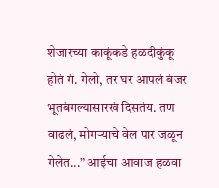शेजारच्या काकूंकडे हळदीकुंकू होतं गं. गेलो, तर घर आपलं बंजर भूतबंगल्यासारखं दिसतंय. तण वाढलं, मोगऱ्याचे वेल पार जळून गेलेत...” आईचा आवाज हळवा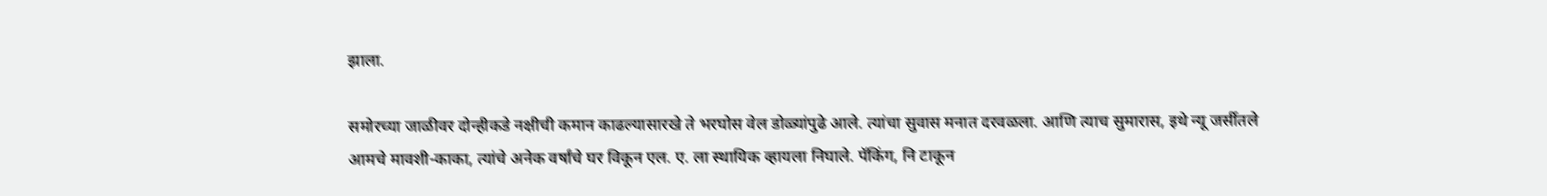झाला.

समोरच्या जाळीवर दोन्हीकडे नक्षीची कमान काढल्यासारखे ते भरघोस वेल डोळ्यांपुढे आले. त्यांचा सुवास मनात दरवळला. आणि त्याच सुमारास, इथे न्यू जर्सीतले आमचे मावशी-काका, त्यांचे अनेक वर्षांचे घर विकून एल. ए. ला स्थायिक व्हायला निघाले. पॅकिंग, नि टाकून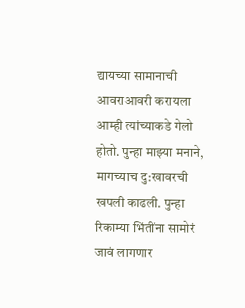द्यायच्या सामानाची आवराआवरी करायला आम्ही त्यांच्याकडे गेलो होतो. पुन्हा माझ्या मनाने, मागच्याच दु:खावरची खपली काढली. पुन्हा रिकाम्या भिंतींना सामोरं जावं लागणार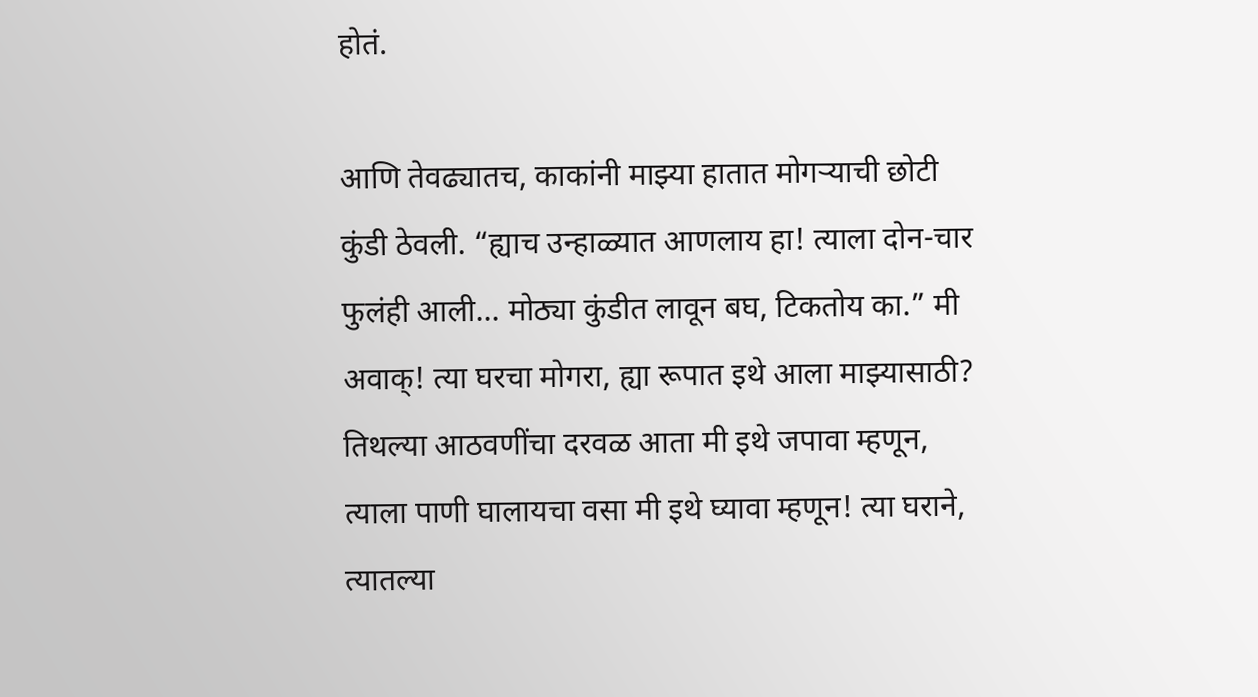होतं.

आणि तेवढ्यातच, काकांनी माझ्या हातात मोगऱ्याची छोटी कुंडी ठेवली. “ह्याच उन्हाळ्यात आणलाय हा! त्याला दोन-चार फुलंही आली... मोठ्या कुंडीत लावून बघ, टिकतोय का.” मी अवाक्! त्या घरचा मोगरा, ह्या रूपात इथे आला माझ्यासाठी? तिथल्या आठवणींचा दरवळ आता मी इथे जपावा म्हणून, त्याला पाणी घालायचा वसा मी इथे घ्यावा म्हणून! त्या घराने, त्यातल्या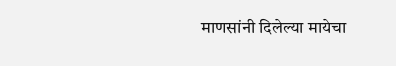माणसांनी दिलेल्या मायेचा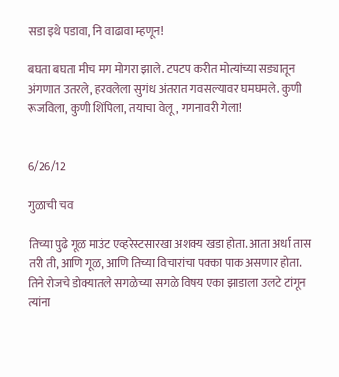सडा इथे पडावा, नि वाढावा म्हणून!

बघता बघता मीच मग मोगरा झाले. टपटप करीत मोत्यांच्या सड्यातून अंगणात उतरले, हरवलेला सुगंध अंतरात गवसल्यावर घमघमले. कुणी रूजविला, कुणी शिंपिला, तयाचा वेलू, गगनावरी गेला!


6/26/12

गुळाची चव

तिच्या पुढे गूळ माउंट एव्हरेस्टसारखा अशक्य खडा होता. आता अर्धा तास तरी ती, आणि गूळ, आणि तिच्या विचारांचा पक्का पाक असणार होता.
तिने रोजचे डोक्यातले सगळेच्या सगळे विषय एका झाडाला उलटे टांगून त्यांना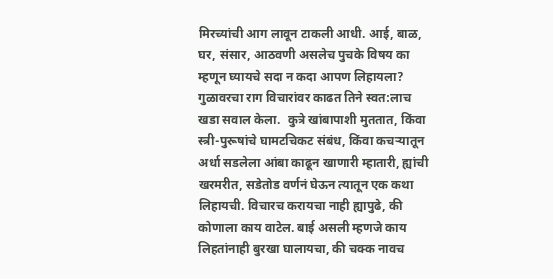मिरच्यांची आग लावून टाकली आधी. आई, बाळ, घर, संसार, आठवणी असलेच पुचके विषय का म्हणून घ्यायचे सदा न कदा आपण लिहायला? गुळावरचा राग विचारांवर काढत तिने स्वत:लाच खडा सवाल केला.  कुत्रे खांबापाशी मुततात, किंवा स्त्री-पुरूषांचे घामटचिकट संबंध, किंवा कचऱ्यातून अर्धा सडलेला आंबा काढून खाणारी म्हातारी, ह्यांची खरमरीत, सडेतोड वर्णनं घेऊन त्यातून एक कथा लिहायची. विचारच करायचा नाही ह्यापुढे, की कोणाला काय वाटेल. बाई असली म्हणजे काय लिहतांनाही बुरखा घालायचा, की चक्क नावच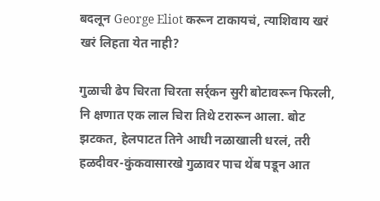बदलून George Eliot करून टाकायचं, त्याशिवाय खरं खरं लिहता येत नाही?

गुळाची ढेप चिरता चिरता सर्र्कन सुरी बोटावरून फिरली, नि क्षणात एक लाल चिरा तिथे टरारून आला. बोट झटकत, हेलपाटत तिने आधी नळाखाली धरलं, तरी हळदीवर-कुंकवासारखे गुळावर पाच थेंब पडून आत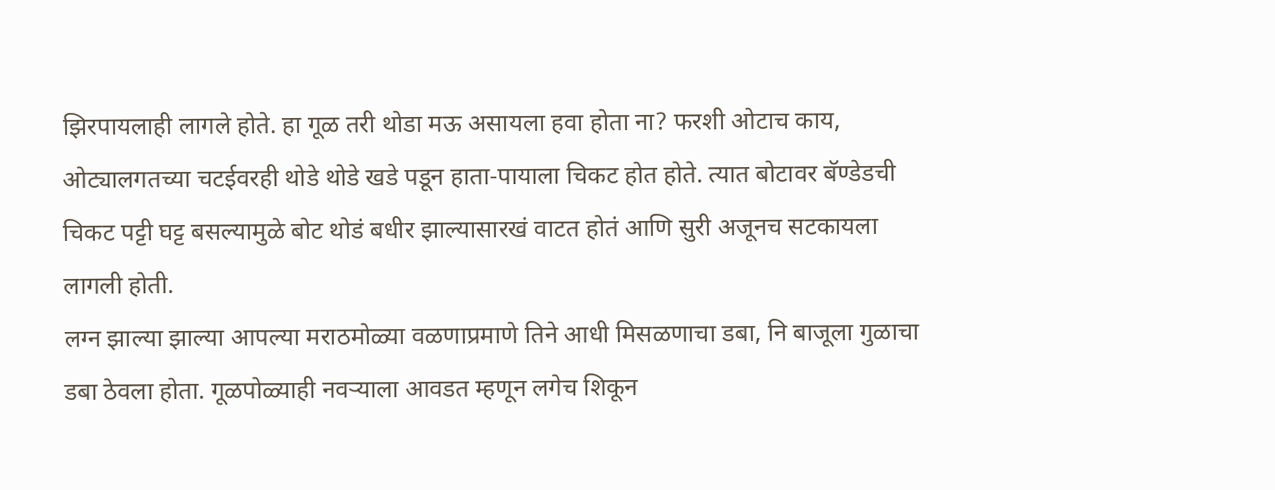झिरपायलाही लागले होते. हा गूळ तरी थोडा मऊ असायला हवा होता ना? फरशी ओटाच काय, ओट्यालगतच्या चटईवरही थोडे थोडे खडे पडून हाता-पायाला चिकट होत होते. त्यात बोटावर बॅण्डेडची चिकट पट्टी घट्ट बसल्यामुळे बोट थोडं बधीर झाल्यासारखं वाटत होतं आणि सुरी अजूनच सटकायला लागली होती.
लग्न झाल्या झाल्या आपल्या मराठमोळ्या वळणाप्रमाणे तिने आधी मिसळणाचा डबा, नि बाजूला गुळाचा डबा ठेवला होता. गूळपोळ्याही नवऱ्याला आवडत म्हणून लगेच शिकून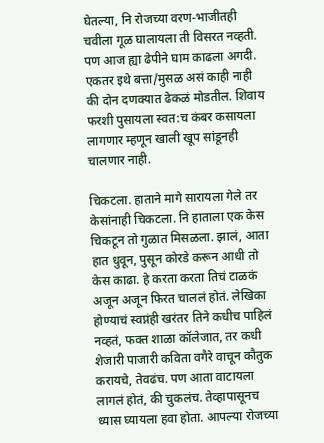घेतल्या, नि रोजच्या वरण-भाजीतही चवीला गूळ घालायला ती विसरत नव्हती. पण आज ह्या ढेपीने घाम काढला अगदी. एकतर इथे बत्ता/मुसळ असं काही नाही की दोन दणक्यात ढेकळं मोडतील. शिवाय फरशी पुसायला स्वत:च कंबर कसायला लागणार म्हणून खाली खूप सांडूनही चालणार नाही.

चिकटला. हाताने मागे सारायला गेले तर केसांनाही चिकटला. नि हाताला एक केस चिकटून तो गुळात मिसळला. झालं, आता हात धुवून, पुसून कोरडे करून आधी तो केस काढा. हे करता करता तिचं टाळकं अजून अजून फिरत चाललं होतं. लेखिका होण्याचं स्वप्नंही खरंतर तिने कधीच पाहिलं नव्हतं, फक्त शाळा कॉलेजात, तर कधी शेजारी पाजारी कविता वगैरे वाचून कौतुक करायचे, तेवढंच. पण आता वाटायला लागलं होतं, की चुकलंच. तेव्हापासूनच ध्यास घ्यायला हवा होता. आपल्या रोजच्या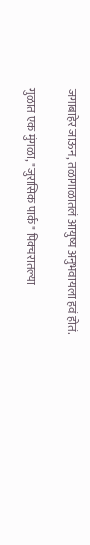जगाबाहेर जाऊन, तळागाळातलं आयुष्य अनुभवायला हवं होतं.

गुळात एक मुंगळा, "जुरासिक पार्क" पिक्चरातल्या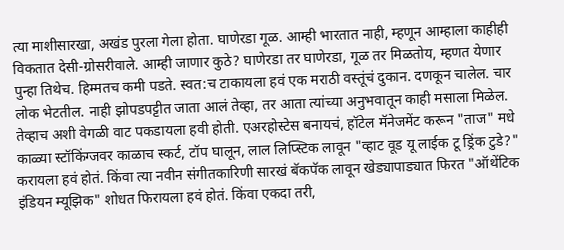त्या माशीसारखा, अखंड पुरला गेला होता. घाणेरडा गूळ. आम्ही भारतात नाही, म्हणून आम्हाला काहीही विकतात देसी-ग्रोसरीवाले. आम्ही जाणार कुठे? घाणेरडा तर घाणेरडा, गूळ तर मिळतोय, म्हणत येणार पुन्हा तिथेच. हिम्मतच कमी पडते. स्वत:च टाकायला हवं एक मराठी वस्तूंचं दुकान. दणकून चालेल. चार लोक भेटतील. नाही झोपडपट्टीत जाता आलं तेव्हा, तर आता त्यांच्या अनुभवातून काही मसाला मिळेल. तेव्हाच अशी वेगळी वाट पकडायला हवी होती. एअरहोस्टेस बनायचं, हॉटेल मॅनेजमेंट करून "ताज" मधे काळ्या स्टॉकिंग्जवर काळाच स्कर्ट, टॉप घालून, लाल लिप्स्टिक लावून "व्हाट वूड यू लाईक टू ड्रिंक टुडे?" करायला हवं होतं. किंवा त्या नवीन संगीतकारिणी सारखं बॅकपॅक लावून खेड्यापाड्यात फिरत "ऑथेंटिक इंडियन म्यूझिक" शोधत फिरायला हवं होतं. किंवा एकदा तरी,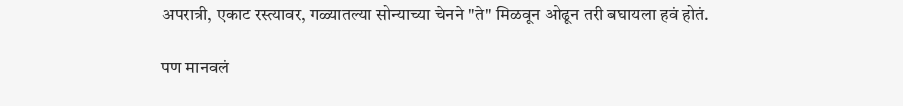अपरात्री, एकाट रस्त्यावर, गळ्यातल्या सोन्याच्या चेनने "ते" मिळवून ओढून तरी बघायला हवं होतं.

पण मानवलं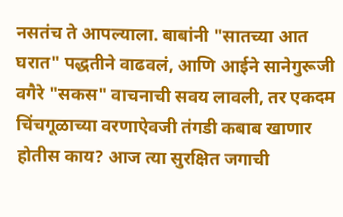नसतंच ते आपल्याला. बाबांनी "सातच्या आत घरात" पद्धतीने वाढवलं, आणि आईने सानेगुरूजी वगैरे "सकस" वाचनाची सवय लावली, तर एकदम चिंचगूळाच्या वरणाऐवजी तंगडी कबाब खाणार होतीस काय? आज त्या सुरक्षित जगाची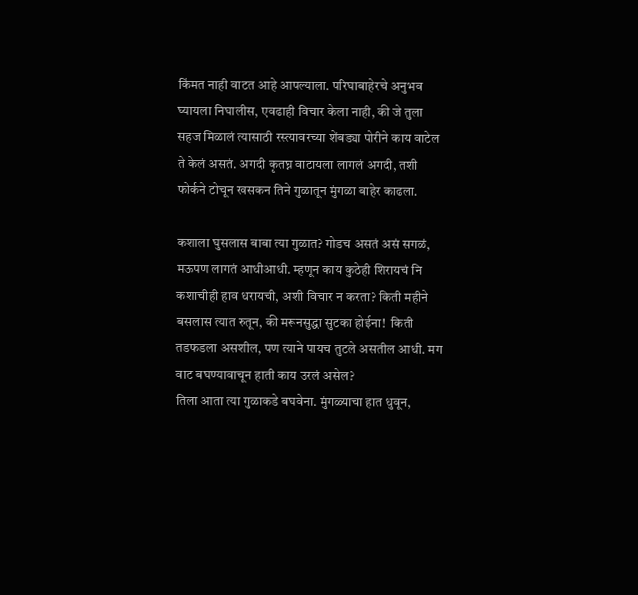किंमत नाही वाटत आहे आपल्याला. परिघाबाहेरचे अनुभव घ्यायला निघालीस, एवढाही विचार केला नाही, की जे तुला सहज मिळालं त्यासाठी रस्त्यावरच्या शेंबड्या पोरीने काय वाटेल ते केलं असतं. अगदी कृतघ्न वाटायला लागलं अगदी, तशी फोर्कने टोचून खसकन तिने गुळातून मुंगळा बाहेर काढला.

कशाला घुसलास बाबा त्या गुळात? गोडच असतं असं सगळं, मऊपण लागतं आधीआधी. म्हणून काय कुठेही शिरायचं नि कशाचीही हाव धरायची, अशी विचार न करता? किती महीने बसलास त्यात रुतून, की मरूनसुद्धा सुटका होईना!  किती तडफडला असशील, पण त्याने पायच तुटले असतील आधी. मग वाट बघण्यावाचून हाती काय उरलं असेल?
तिला आता त्या गुळाकडे बघवेना. मुंगळ्याचा हात धुवून,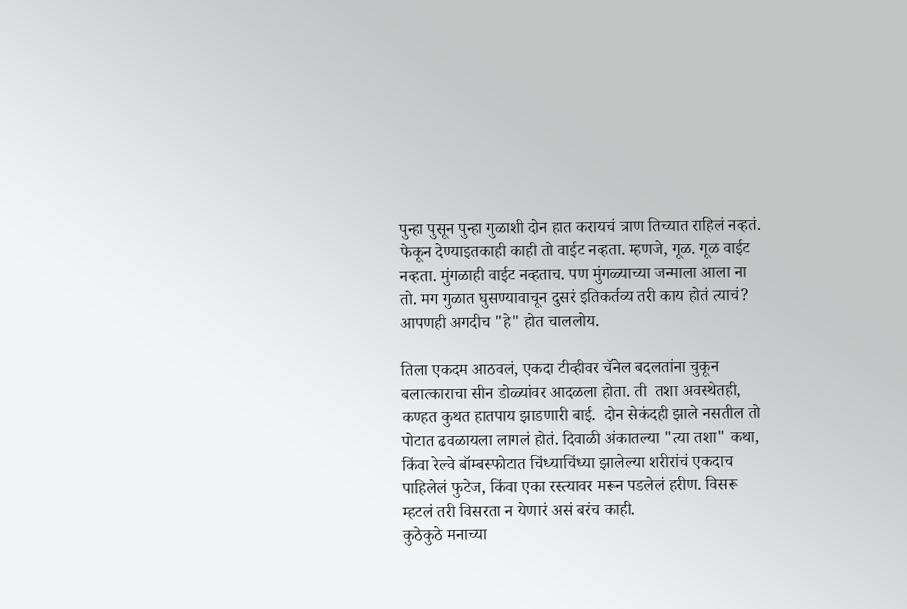पुन्हा पुसून पुन्हा गुळाशी दोन हात करायचं त्राण तिच्यात राहिलं नव्हतं. फेकून देण्याइतकाही काही तो वाईट नव्हता. म्हणजे, गूळ. गूळ वाईट नव्हता. मुंगळाही वाईट नव्हताच. पण मुंगळ्याच्या जन्माला आला ना तो. मग गुळात घुसण्यावाचून दुसरं इतिकर्तव्य तरी काय होतं त्याचं? आपणही अगदीच "हे" होत चाललोय.

तिला एकदम आठवलं, एकदा टीव्हीवर चॅनेल बदलतांना चुकून बलात्काराचा सीन डोळ्यांवर आदळला होता. ती  तशा अवस्थेतही, कण्हत कुथत हातपाय झाडणारी बाई.  दोन सेकंदही झाले नसतील तो पोटात ढवळायला लागलं होतं. दिवाळी अंकातल्या "त्या तशा" कथा, किंवा रेल्वे बॉम्बस्फोटात चिंध्याचिंध्या झालेल्या शरीरांचं एकदाच पाहिलेलं फुटेज, किंवा एका रस्त्यावर मरून पडलेलं हरीण. विसरू म्हटलं तरी विसरता न येणारं असं बरंच काही.
कुठेकुठे मनाच्या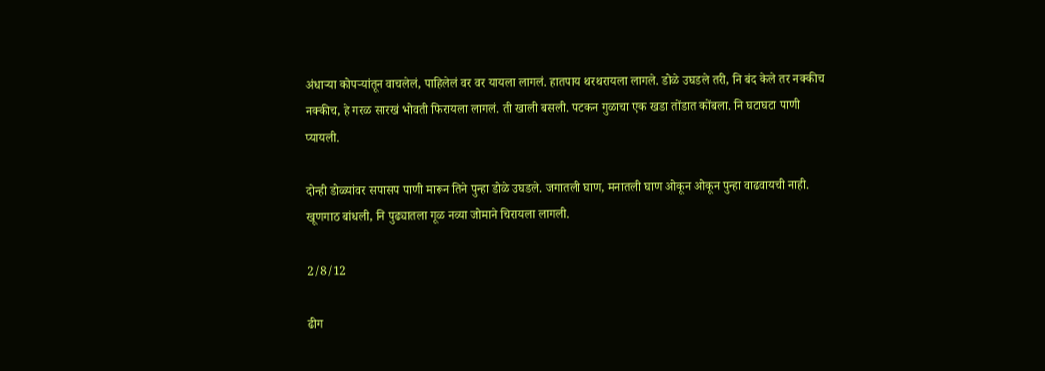अंधाऱ्या कोपऱ्यांतून वाचलेलं, पाहिलेलं वर वर यायला लागलं. हातपाय थरथरायला लागले. डोळे उघडले तरी, नि बंद केले तर नक्कीच नक्कीच, हे गरळ सारखं भोवती फिरायला लागलं. ती खाली बसली. पटकन गुळाचा एक खडा तोंडात कोंबला. नि घटाघटा पाणी प्यायली.

दोन्ही डोळ्यांवर सपासप पाणी मारून तिने पुन्हा डोळे उघडले. जगातली घाण, मनातली घाण ओकून ओकून पुन्हा वाढवायची नाही. खूणगाठ बांधली, नि पुढ्यातला गूळ नव्या जोमाने चिरायला लागली.

2/8/12

ढीग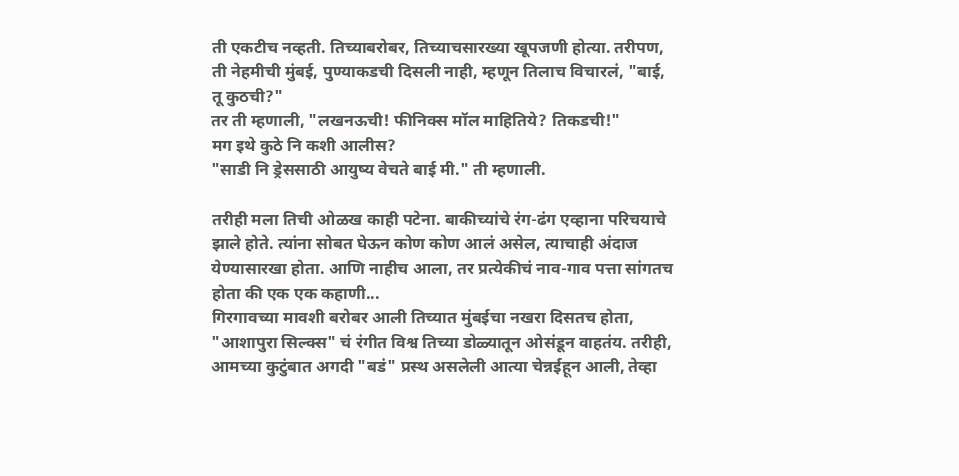ती एकटीच नव्हती. तिच्याबरोबर, तिच्याचसारख्या खूपजणी होत्या. तरीपण, ती नेहमीची मुंबई, पुण्याकडची दिसली नाही, म्हणून तिलाच विचारलं, "बाई, तू कुठची?"
तर ती म्हणाली, "लखनऊची! फीनिक्स मॉल माहितिये? तिकडची!"
मग इथे कुठे नि कशी आलीस?
"साडी नि ड्रेससाठी आयुष्य वेचते बाई मी." ती म्हणाली.

तरीही मला तिची ओळख काही पटेना. बाकीच्यांचे रंग-ढंग एव्हाना परिचयाचे झाले होते. त्यांना सोबत घेऊन कोण कोण आलं असेल, त्याचाही अंदाज येण्यासारखा होता. आणि नाहीच आला, तर प्रत्येकीचं नाव-गाव पत्ता सांगतच होता की एक एक कहाणी...
गिरगावच्या मावशी बरोबर आली तिच्यात मुंबईचा नखरा दिसतच होता, "आशापुरा सिल्क्स" चं रंगीत विश्व तिच्या डोळ्यातून ओसंडून वाहतंय. तरीही, आमच्या कुटुंबात अगदी "बडं" प्रस्थ असलेली आत्या चेन्नईहून आली, तेव्हा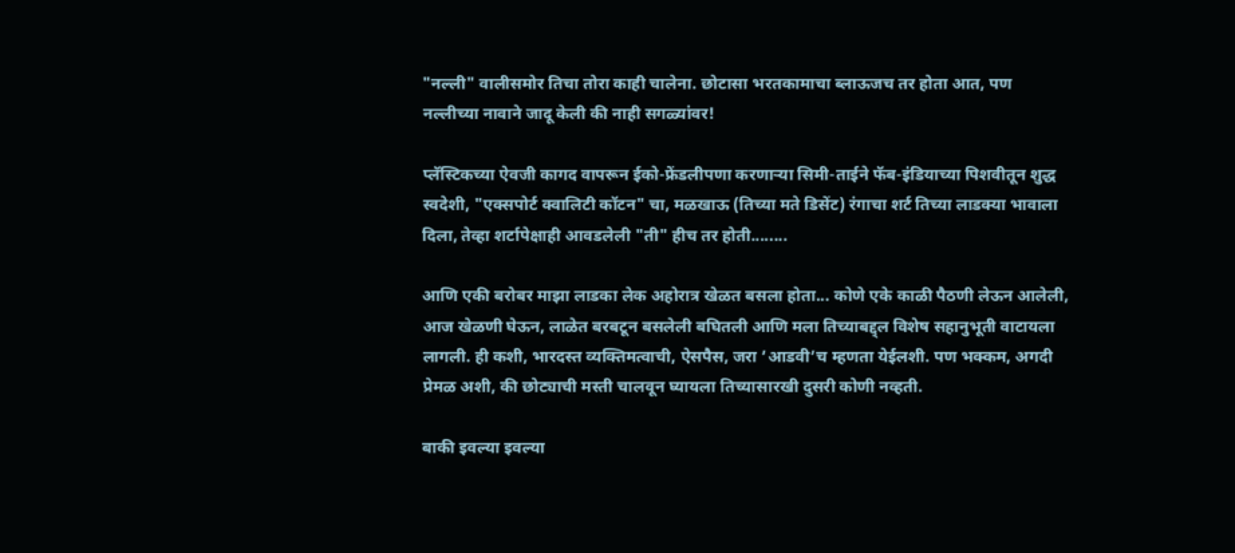"नल्ली" वालीसमोर तिचा तोरा काही चालेना. छोटासा भरतकामाचा ब्लाऊजच तर होता आत, पण नल्लीच्या नावाने जादू केली की नाही सगळ्यांवर!

प्लॅस्टिकच्या ऐवजी कागद वापरून ईको-फ्रेंडलीपणा करणाऱ्या सिमी-ताईने फॅब-इंडियाच्या पिशवीतून शुद्ध स्वदेशी, "एक्सपोर्ट क्वालिटी कॉटन" चा, मळखाऊ (तिच्या मते डिसेंट) रंगाचा शर्ट तिच्या लाडक्या भावाला दिला, तेव्हा शर्टापेक्षाही आवडलेली "ती" हीच तर होती........

आणि एकी बरोबर माझा लाडका लेक अहोरात्र खेळत बसला होता... कोणे एके काळी पैठणी लेऊन आलेली, आज खेळणी घेऊन, लाळेत बरबटून बसलेली बघितली आणि मला तिच्याबद्द्ल विशेष सहानुभूती वाटायला लागली. ही कशी, भारदस्त व्यक्तिमत्वाची, ऐसपैस, जरा ’आडवी’च म्हणता येईलशी. पण भक्कम, अगदी प्रेमळ अशी, की छोट्याची मस्ती चालवून घ्यायला तिच्यासारखी दुसरी कोणी नव्हती.

बाकी इवल्या इवल्या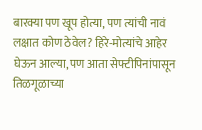बारक्या पण खूप होत्या, पण त्यांची नावं लक्षात कोण ठेवेल? हिरे-मोत्यांचे आहेर घेऊन आल्या, पण आता सेफ्टीपिनांपासून तिळगूळाच्या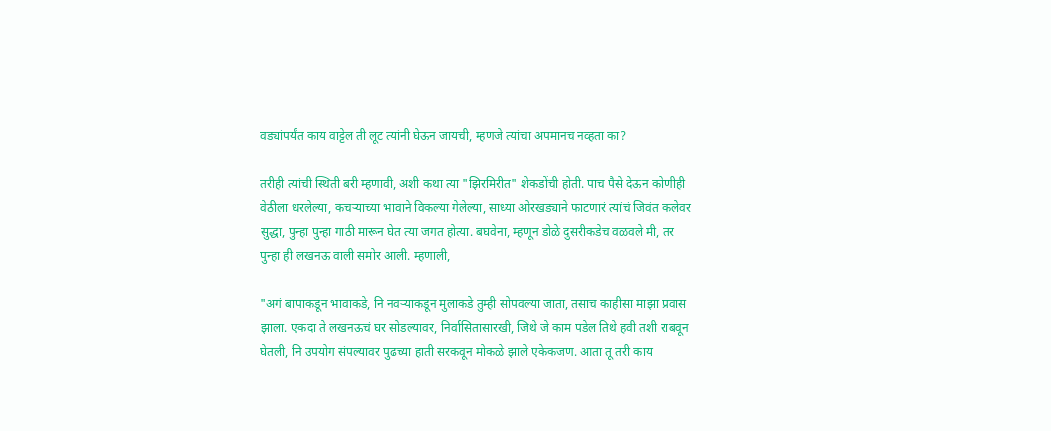वड्यांपर्यंत काय वाट्टेल ती लूट त्यांनी घेऊन जायची, म्हणजे त्यांचा अपमानच नव्हता का?

तरीही त्यांची स्थिती बरी म्हणावी, अशी कथा त्या "झिरमिरीत" शेकडोंची होती. पाच पैसे देऊन कोणीही वेठीला धरलेल्या, कचऱ्याच्या भावाने विकल्या गेलेल्या, साध्या ओरखड्याने फाटणारं त्यांचं जिवंत कलेवर सुद्धा, पुन्हा पुन्हा गाठी मारून घेत त्या जगत होत्या. बघवेना, म्हणून डोळे दुसरीकडेच वळवले मी, तर पुन्हा ही लखनऊ वाली समोर आली. म्हणाली,

"अगं बापाकडून भावाकडे, नि नवऱ्याकडून मुलाकडे तुम्ही सोपवल्या जाता, तसाच काहीसा माझा प्रवास झाला. एकदा ते लखनऊचं घर सोडल्यावर, निर्वासितासारखी, जिथे जे काम पडेल तिथे हवी तशी राबवून घेतली, नि उपयोग संपल्यावर पुढच्या हाती सरकवून मोकळे झाले एकेकजण. आता तू तरी काय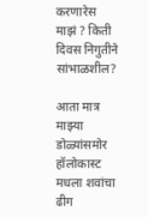करणारेस माझं ? किती दिवस निगुतीने सांभाळशील?

आता मात्र माझ्या डोळ्यांसमोर हॉलोकास्ट मधला शवांचा ढीग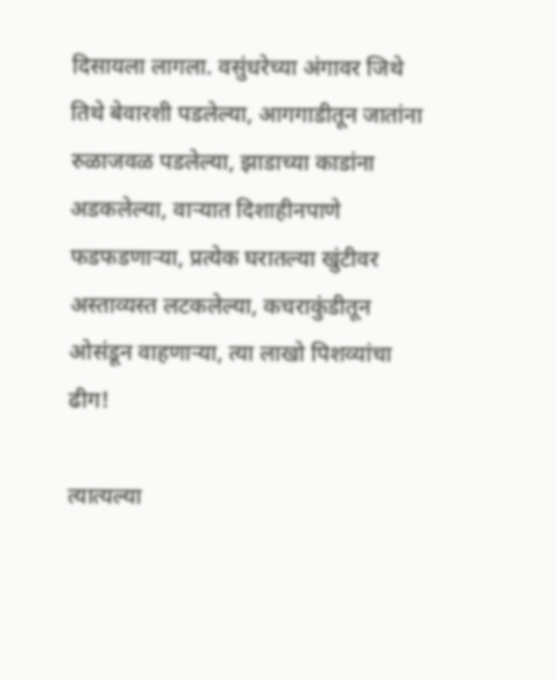दिसायला लागला. वसुंधरेच्या अंगावर जिथे तिथे बेवारशी पडलेल्या, आगगाडीतून जातांना रुळाजवळ पडलेल्या, झाडाच्या काडांना अडकलेल्या, वाऱ्यात दिशाहीनपाणे फडफडणाऱ्या, प्रत्येक घरातल्या खुंटीवर अस्ताव्यस्त लटकलेल्या, कचराकुंडीतून ओसंडून वाहणाऱ्या, त्या लाखो पिशव्यांचा ढीग!

त्यात्यल्या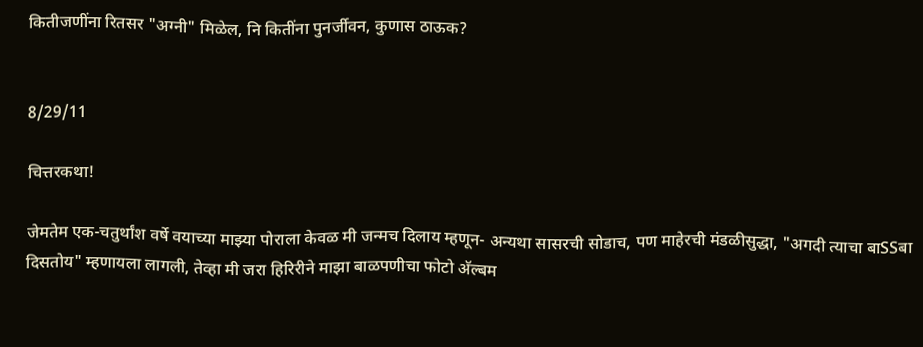कितीजणींना रितसर "अग्नी" मिळेल, नि कितींना पुनर्जीवन, कुणास ठाऊक?


8/29/11

चित्तरकथा!

जेमतेम एक-चतुर्थांश वर्षे वयाच्या माझ्या पोराला केवळ मी जन्मच दिलाय म्हणून- अन्यथा सासरची सोडाच, पण माहेरची मंडळीसुद्धा, "अगदी त्याचा बाSSबा दिसतोय" म्हणायला लागली, तेव्हा मी जरा हिरिरीने माझा बाळपणीचा फोटो अ‍ॅल्बम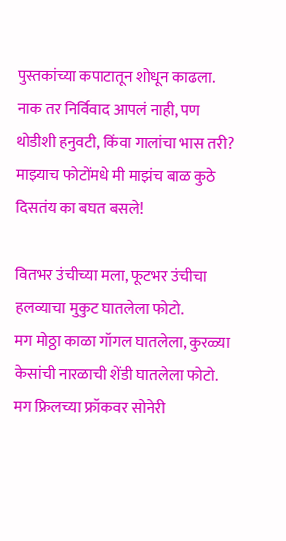पुस्तकांच्या कपाटातून शोधून काढला. नाक तर निर्विवाद आपलं नाही, पण थोडीशी हनुवटी, किंवा गालांचा भास तरी? माझ्याच फोटोंमधे मी माझंच बाळ कुठे दिसतंय का बघत बसले!

वितभर उंचीच्या मला, फूटभर उंचीचा हलव्याचा मुकुट घातलेला फोटो.
मग मोठ्ठा काळा गॉगल घातलेला, कुरळ्या केसांची नारळाची शेंडी घातलेला फोटो.
मग फ्रिलच्या फ्रॉकवर सोनेरी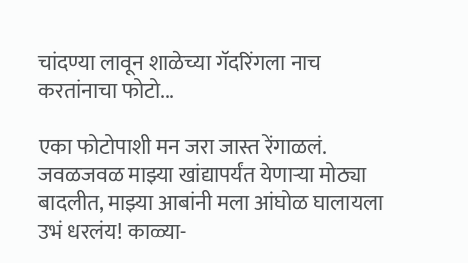चांदण्या लावून शाळेच्या गॅदरिंगला नाच करतांनाचा फोटो...

एका फोटोपाशी मन जरा जास्त रेंगाळलं. जवळजवळ माझ्या खांद्यापर्यंत येणाऱ्या मोठ्या बादलीत, माझ्या आबांनी मला आंघोळ घालायला उभं धरलंय! काळ्या-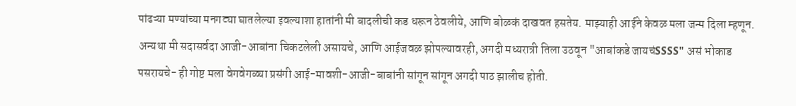पांढऱ्या मण्यांच्या मनगट्या घातलेल्या इवल्याशा हातांनी मी बादलीची कड धरून ठेवलीये, आणि बोळकं दाखवत हसतेय. माझ्याही आईने केवळ मला जन्म दिला म्हणून. अन्यथा मी सदासर्वदा आजी-आबांना चिकटलेली असायचे, आणि आईजवळ झोपल्यावरही, अगदी मध्यरात्री तिला उठवून "आबांकडे जायचंSSSS" असं भोकाड पसरायचे- ही गोष्ट मला वेगवेगळ्या प्रसंगी आई-मावशी-आजी-बाबांनी सांगून सांगून अगदी पाठ झालीच होती.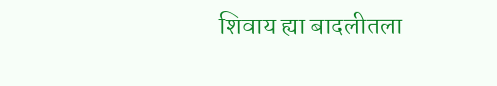शिवाय ह्या बादलीतला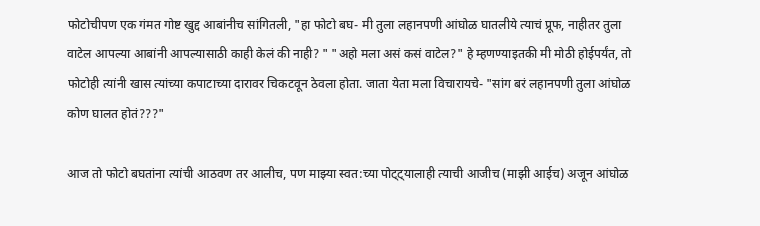फोटोचीपण एक गंमत गोष्ट खुद्द आबांनीच सांगितली, "हा फोटो बघ- मी तुला लहानपणी आंघोळ घातलीये त्याचं प्रूफ, नाहीतर तुला वाटेल आपल्या आबांनी आपल्यासाठी काही केलं की नाही? " "अहो मला असं कसं वाटेल?" हे म्हणण्याइतकी मी मोठी होईपर्यंत, तो फोटोही त्यांनी खास त्यांच्या कपाटाच्या दारावर चिकटवून ठेवला होता. जाता येता मला विचारायचे- "सांग बरं लहानपणी तुला आंघोळ कोण घालत होतं???"

आज तो फोटो बघतांना त्यांची आठवण तर आलीच, पण माझ्या स्वत:च्या पोट्ट्यालाही त्याची आजीच (माझी आईच) अजून आंघोळ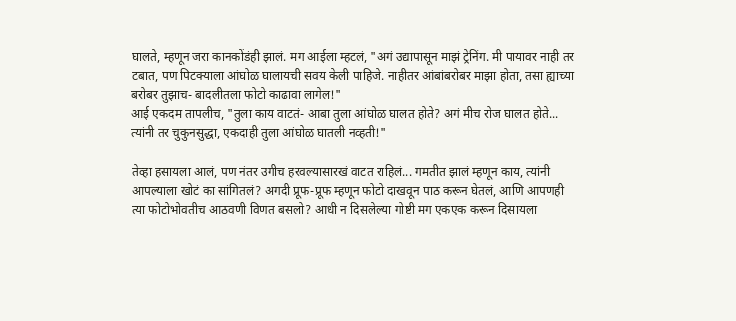घालते, म्हणून जरा कानकोंडंही झालं. मग आईला म्हटलं, "अगं उद्यापासून माझं ट्रेनिंग. मी पायावर नाही तर टबात, पण पिटक्याला आंघोळ घालायची सवय केली पाहिजे. नाहीतर आंबांबरोबर माझा होता, तसा ह्याच्या बरोबर तुझाच- बादलीतला फोटो काढावा लागेल!"
आई एकदम तापलीच, "तुला काय वाटतं- आबा तुला आंघोळ घालत होते? अगं मीच रोज घालत होते... त्यांनी तर चुकुनसुद्धा, एकदाही तुला आंघोळ घातली नव्हती!"

तेव्हा हसायला आलं, पण नंतर उगीच हरवल्यासारखं वाटत राहिलं... गमतीत झालं म्हणून काय, त्यांनी आपल्याला खोटं का सांगितलं? अगदी प्रूफ-प्रूफ म्हणून फोटो दाखवून पाठ करून घेतलं, आणि आपणही त्या फोटोभोवतीच आठवणी विणत बसलो? आधी न दिसलेल्या गोष्टी मग एकएक करून दिसायला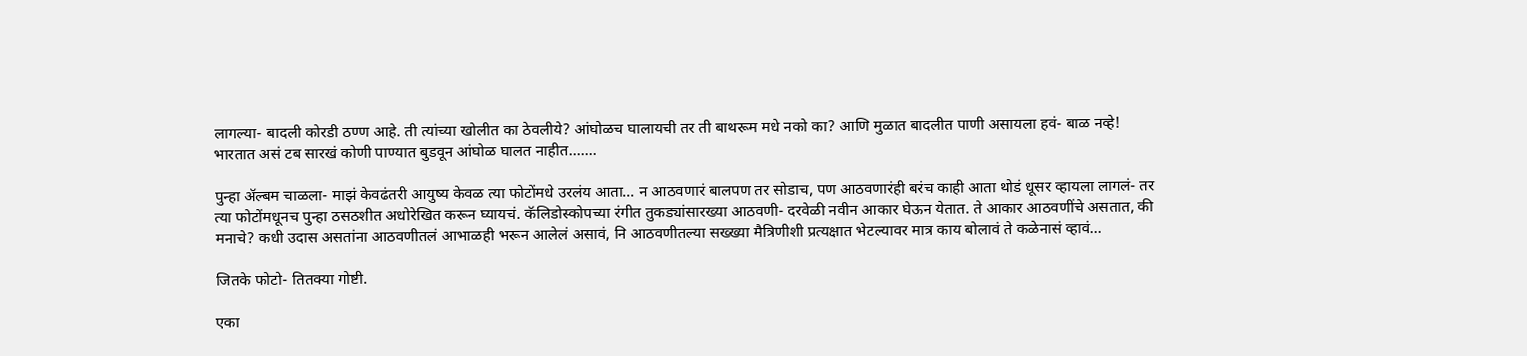लागल्या- बादली कोरडी ठण्ण आहे. ती त्यांच्या खोलीत का ठेवलीये? आंघोळच घालायची तर ती बाथरूम मधे नको का? आणि मुळात बादलीत पाणी असायला हवं- बाळ नव्हे! भारतात असं टब सारखं कोणी पाण्यात बुडवून आंघोळ घालत नाहीत.......

पुन्हा अ‍ॅल्बम चाळला- माझं केवढंतरी आयुष्य केवळ त्या फोटोंमधे उरलंय आता... न आठवणारं बालपण तर सोडाच, पण आठवणारंही बरंच काही आता थोडं धूसर व्हायला लागलं- तर त्या फोटोंमधूनच पुन्हा ठसठशीत अधोरेखित करून घ्यायचं. कॅलिडोस्कोपच्या रंगीत तुकड्यांसारख्या आठवणी- दरवेळी नवीन आकार घेऊन येतात. ते आकार आठवणींचे असतात, की मनाचे? कधी उदास असतांना आठवणीतलं आभाळही भरून आलेलं असावं, नि आठवणीतल्या सख्ख्या मैत्रिणीशी प्रत्यक्षात भेटल्यावर मात्र काय बोलावं ते कळेनासं व्हावं...

जितके फोटो- तितक्या गोष्टी.

एका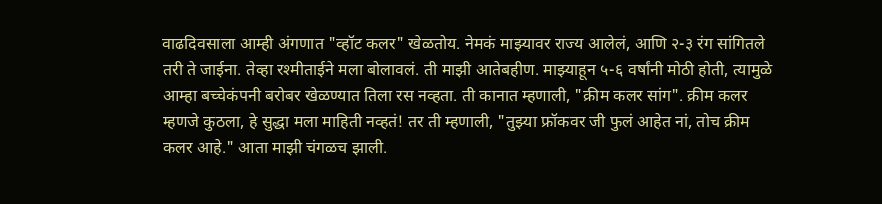वाढदिवसाला आम्ही अंगणात "व्हॉट कलर" खेळतोय. नेमकं माझ्यावर राज्य आलेलं, आणि २-३ रंग सांगितले तरी ते जाईना. तेव्हा रश्मीताईने मला बोलावलं. ती माझी आतेबहीण. माझ्याहून ५-६ वर्षांनी मोठी होती, त्यामुळे आम्हा बच्चेकंपनी बरोबर खेळण्यात तिला रस नव्हता. ती कानात म्हणाली, "क्रीम कलर सांग". क्रीम कलर म्हणजे कुठला, हे सुद्धा मला माहिती नव्हतं! तर ती म्हणाली, "तुझ्या फ्रॉकवर जी फुलं आहेत नां, तोच क्रीम कलर आहे." आता माझी चंगळच झाली.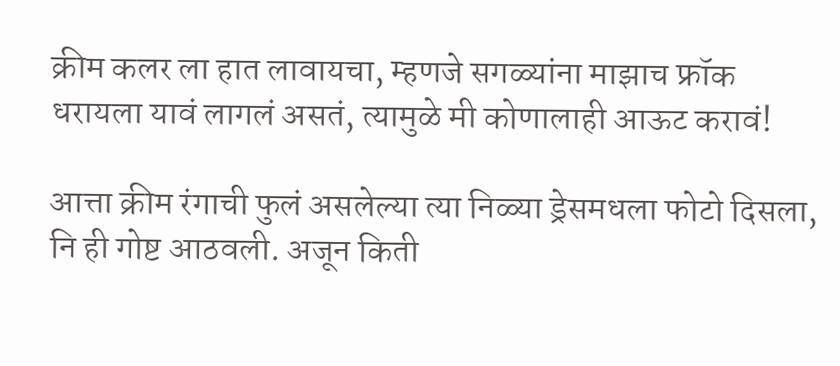क्रीम कलर ला हात लावायचा, म्हणजे सगळ्यांना माझाच फ्रॉक धरायला यावं लागलं असतं, त्यामुळे मी कोणालाही आऊट करावं!

आत्ता क्रीम रंगाची फुलं असलेल्या त्या निळ्या ड्रेसमधला फोटो दिसला, नि ही गोष्ट आठवली. अजून किती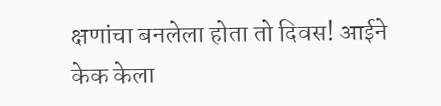क्षणांचा बनलेला होता तो दिवस! आईने केक केला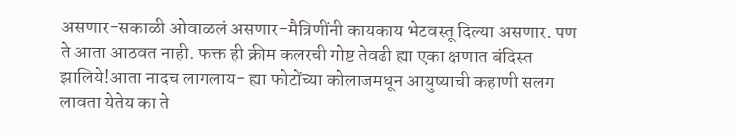असणार-सकाळी ओवाळलं असणार-मैत्रिणींनी कायकाय भेटवस्तू दिल्या असणार. पण ते आता आठवत नाही. फक्त ही क्रीम कलरची गोष्ट तेवढी ह्या एका क्षणात बंदिस्त झालिये!आता नादच लागलाय- ह्या फोटोंच्या कोलाजमधून आयुष्याची कहाणी सलग लावता येतेय का ते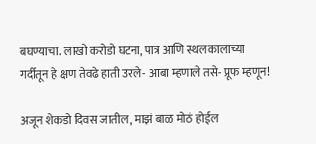बघण्याचा. लाखो करोडो घटना, पात्र आणि स्थलकालाच्या गर्दीतून हे क्षण तेवढे हाती उरले- आबा म्हणाले तसे- प्रूफ म्हणून!

अजून शेकडो दिवस जातील, माझं बाळ मोठं होईल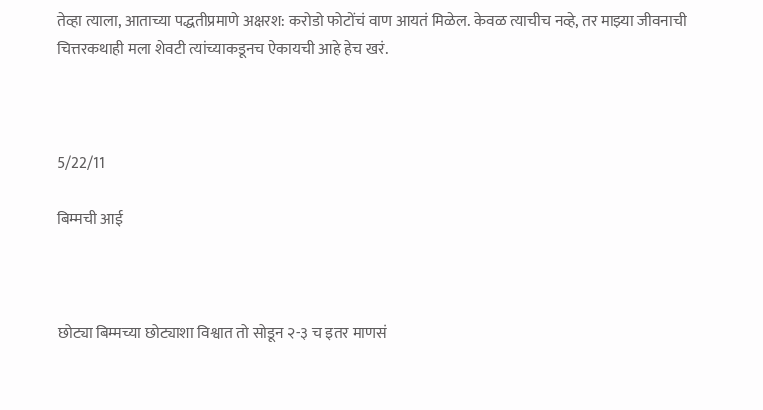तेव्हा त्याला, आताच्या पद्धतीप्रमाणे अक्षरश: करोडो फोटोंचं वाण आयतं मिळेल. केवळ त्याचीच नव्हे, तर माझ्या जीवनाची चित्तरकथाही मला शेवटी त्यांच्याकडूनच ऐकायची आहे हेच खरं.



5/22/11

बिम्मची आई



छोट्या बिम्मच्या छोट्याशा विश्वात तो सोडून २-३ च इतर माणसं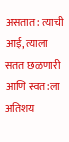असतात: त्याची आई, त्याला सतत छळणारी आणि स्वत:ला अतिशय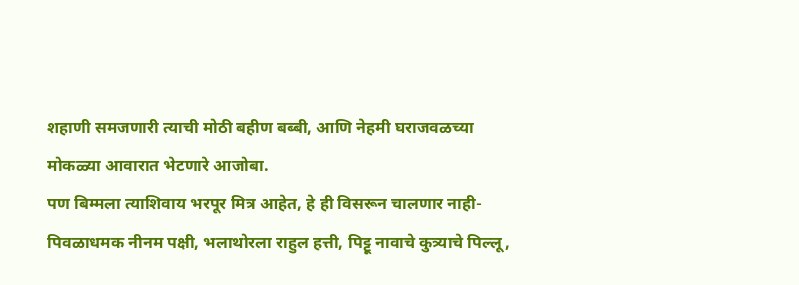शहाणी समजणारी त्याची मोठी बहीण बब्बी, आणि नेहमी घराजवळच्या मोकळ्या आवारात भेटणारे आजोबा.
पण बिम्मला त्याशिवाय भरपूर मित्र आहेत, हे ही विसरून चालणार नाही- पिवळाधमक नीनम पक्षी, भलाथोरला राहुल हत्ती, पिट्टू नावाचे कुत्र्याचे पिल्लू,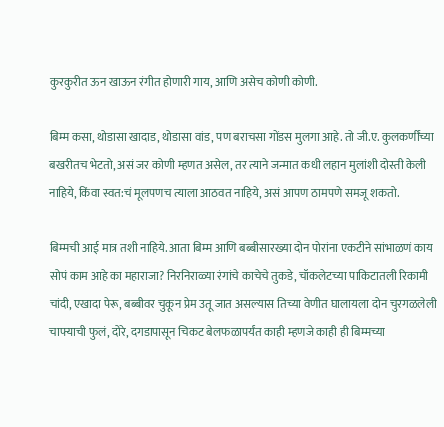कुरकुरीत ऊन खाऊन रंगीत होणारी गाय, आणि असेच कोणी कोणी.

बिम्म कसा, थोडासा खादाड, थोडासा वांड, पण बराचसा गोंडस मुलगा आहे. तो जी.ए. कुलकर्णींच्या बखरीतच भेटतो, असं जर कोणी म्हणत असेल, तर त्याने जन्मात कधी लहान मुलांशी दोस्ती केली नाहिये, किंवा स्वत:चं मूलपणच त्याला आठवत नाहिये, असं आपण ठामपणे समजू शकतो.

बिम्मची आई मात्र तशी नाहिये. आता बिम्म आणि बब्बीसारख्या दोन पोरांना एकटीने सांभाळणं काय सोपं काम आहे का महाराजा? निरनिराळ्या रंगांचे काचेचे तुकडे, चॉकलेटच्या पाकिटातली रिकामी चांदी, एखादा पेरू, बब्बीवर चुकून प्रेम उतू जात असल्यास तिच्या वेणीत घालायला दोन चुरगळलेली चाफ्याची फुलं, दोरे, दगडापासून चिकट बेलफळापर्यंत काही म्हणजे काही ही बिम्मच्या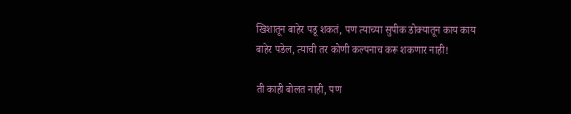खिशातून बाहेर पडू शकतं, पण त्याच्या सुपीक डोक्यातून काय काय बाहेर पडेल, त्याची तर कोणी कल्पनाच करू शकणार नाही!

ती काही बोलत नाही, पण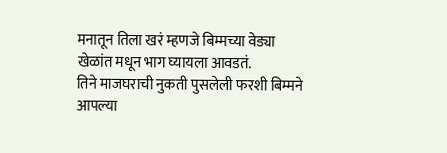मनातून तिला खरं म्हणजे बिम्मच्या वेड्या खेळांत मधून भाग घ्यायला आवडतं.
तिने माजघराची नुकती पुसलेली फरशी बिम्मने आपल्या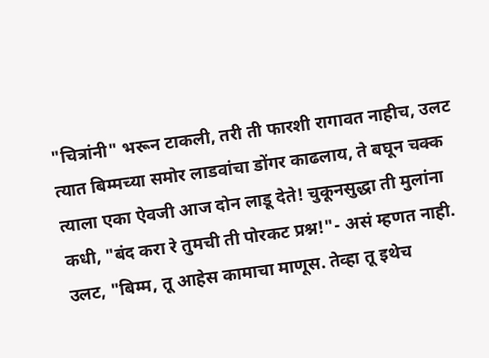"चित्रांनी" भरून टाकली, तरी ती फारशी रागावत नाहीच, उलट त्यात बिम्मच्या समोर लाडवांचा डोंगर काढलाय, ते बघून चक्क त्याला एका ऐवजी आज दोन लाडू देते! चुकूनसुद्धा ती मुलांना कधी, "बंद करा रे तुमची ती पोरकट प्रश्न!"- असं म्हणत नाही. उलट, "बिम्म, तू आहेस कामाचा माणूस. तेव्हा तू इथेच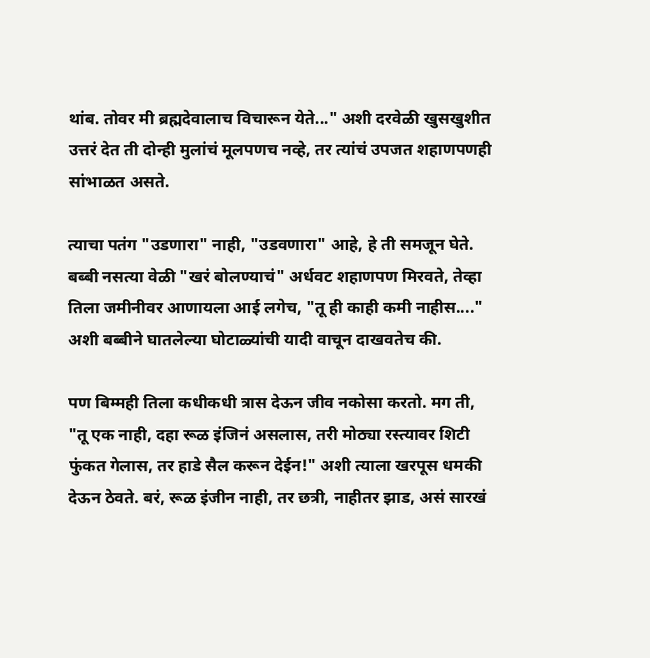थांब. तोवर मी ब्रह्मदेवालाच विचारून येते..." अशी दरवेळी खुसखुशीत उत्तरं देत ती दोन्ही मुलांचं मूलपणच नव्हे, तर त्यांचं उपजत शहाणपणही सांभाळत असते.

त्याचा पतंग "उडणारा" नाही, "उडवणारा" आहे, हे ती समजून घेते. बब्बी नसत्या वेळी "खरं बोलण्याचं" अर्धवट शहाणपण मिरवते, तेव्हा तिला जमीनीवर आणायला आई लगेच, "तू ही काही कमी नाहीस...." अशी बब्बीने घातलेल्या घोटाळ्यांची यादी वाचून दाखवतेच की.

पण बिम्मही तिला कधीकधी त्रास देऊन जीव नकोसा करतो. मग ती,
"तू एक नाही, दहा रूळ इंजिनं असलास, तरी मोठ्या रस्त्यावर शिटी फुंकत गेलास, तर हाडे सैल करून देईन!" अशी त्याला खरपूस धमकी देऊन ठेवते. बरं, रूळ इंजीन नाही, तर छत्री, नाहीतर झाड, असं सारखं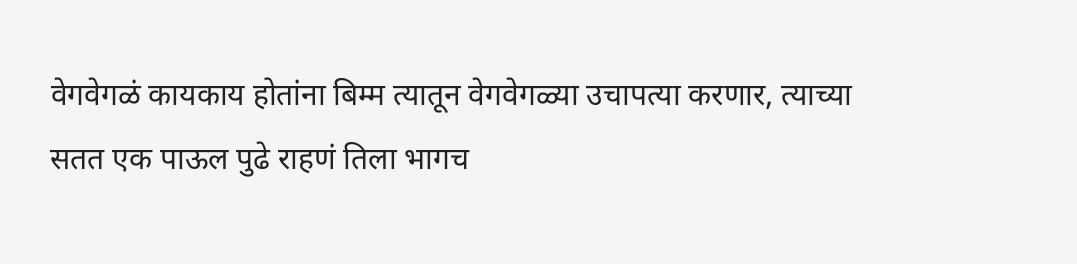वेगवेगळं कायकाय होतांना बिम्म त्यातून वेगवेगळ्या उचापत्या करणार, त्याच्या सतत एक पाऊल पुढे राहणं तिला भागच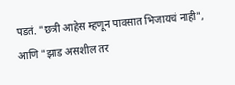पडतं. "छत्री आहेस म्हणून पावसात भिजायचं नाही", आणि "झाड असशील तर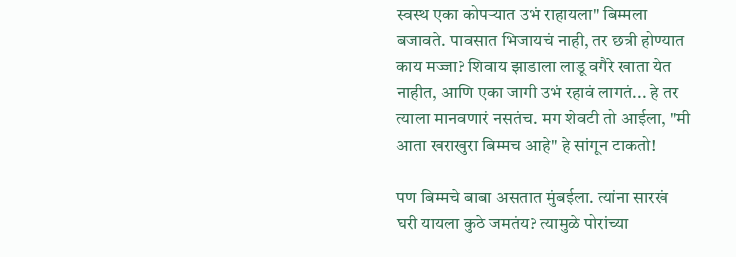स्वस्थ एका कोपऱ्यात उभं राहायला" बिम्मला बजावते. पावसात भिजायचं नाही, तर छत्री होण्यात काय मज्जा? शिवाय झाडाला लाडू वगैरे खाता येत नाहीत, आणि एका जागी उभं रहावं लागतं... हे तर त्याला मानवणारं नसतंच. मग शेवटी तो आईला, "मी आता खराखुरा बिम्मच आहे" हे सांगून टाकतो!

पण बिम्मचे बाबा असतात मुंबईला. त्यांना सारखं घरी यायला कुठे जमतंय? त्यामुळे पोरांच्या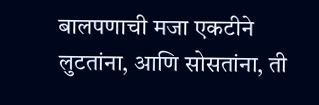बालपणाची मजा एकटीने लुटतांना, आणि सोसतांना, ती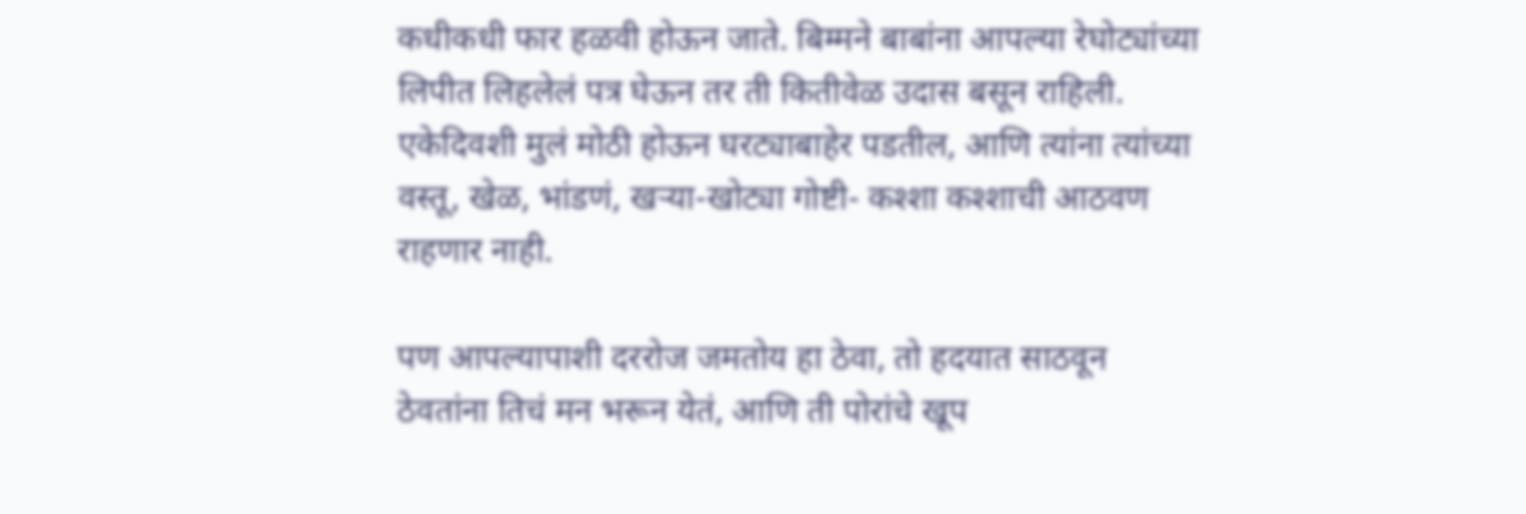कधीकधी फार हळवी होऊन जाते. बिम्मने बाबांना आपल्या रेघोट्यांच्या लिपीत लिहलेलं पत्र घेऊन तर ती कितीवेळ उदास बसून राहिली. एकेदिवशी मुलं मोठी होऊन घरट्याबाहेर पडतील, आणि त्यांना त्यांच्या वस्तू, खेळ, भांडणं, खऱ्या-खोट्या गोष्टी- कश्शा कश्शाची आठवण राहणार नाही.

पण आपल्यापाशी दररोज जमतोय हा ठेवा, तो हदयात साठवून ठेवतांना तिचं मन भरून येतं, आणि ती पोरांचे खूप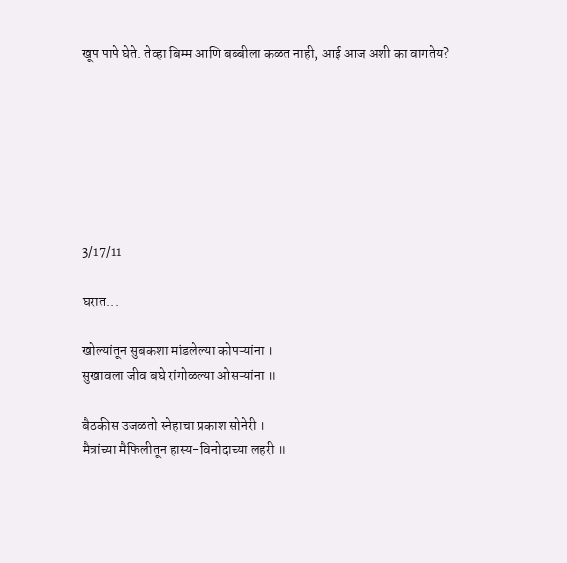खूप पापे घेते. तेव्हा बिम्म आणि बब्बीला कळत नाही, आई आज अशी का वागतेय?







3/17/11

घरात...

खोल्यांतून सुबकशा मांडलेल्या कोपऱ्यांना ।
सुखावला जीव बघे रांगोळल्या ओसऱ्यांना ॥

बैठकीस उजळतो स्नेहाचा प्रकाश सोनेरी ।
मैत्रांच्या मैफिलीतून हास्य-विनोदाच्या लहरी ॥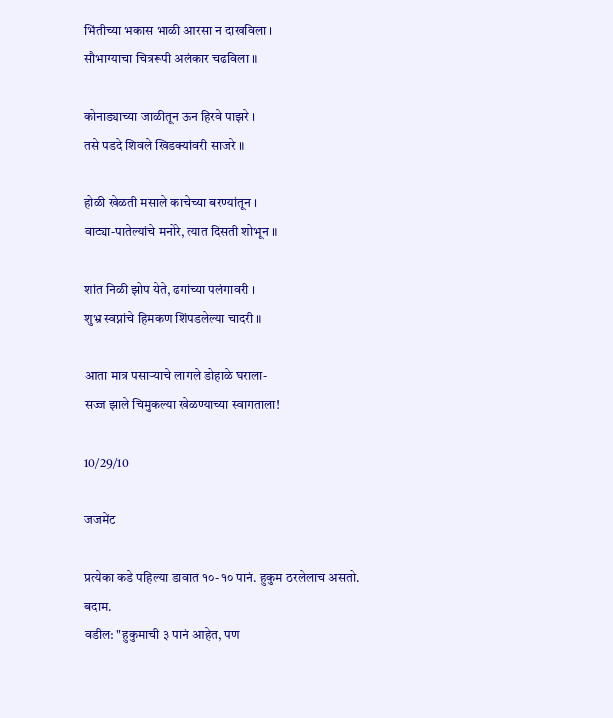भिंतीच्या भकास भाळी आरसा न दाखविला ।
सौभाग्याचा चित्ररूपी अलंकार चढविला ॥

कोनाड्याच्या जाळीतून ऊन हिरवे पाझरे ।
तसे पडदे शिवले खिडक्यांवरी साजरे ॥

होळी खेळती मसाले काचेच्या बरण्यांतून ।
वाट्या-पातेल्यांचे मनोरे, त्यात दिसती शोभून ॥

शांत निळी झोप येते, ढगांच्या पलंगावरी ।
शुभ्र स्वप्नांचे हिमकण शिंपडलेल्या चादरी ॥

आता मात्र पसाऱ्याचे लागले डोहाळे घराला-
सज्ज झाले चिमुकल्या खेळण्याच्या स्वागताला!

10/29/10

जजमेंट

प्रत्येका कडे पहिल्या डावात १०-१० पानं. हुकुम ठरलेलाच असतो. बदाम.
वडील: "हुकुमाची ३ पानं आहेत, पण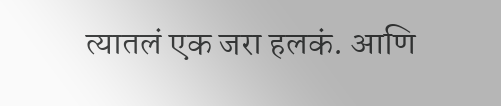त्यातलं एक जरा हलकं. आणि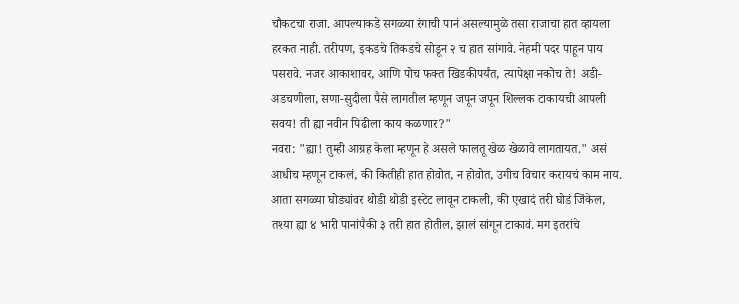चौकटचा राजा. आपल्याकडे सगळ्या रंगाची पानं असल्यामुळे तसा राजाचा हात व्हायला हरकत नाही. तरीपण, इकडचे तिकडचे सोडून २ च हात सांगावे. नेहमी पदर पाहून पाय पसरावे. नजर आकाशावर, आणि पोच फक्त खिडकीपर्यंत, त्यापेक्षा नकोच ते! अडी-अडचणीला, सणा-सुदीला पैसे लागतील म्हणून जपून जपून शिल्लक टाकायची आपली सवय! ती ह्या नवीन पिढीला काय कळणार?"
नवरा: "ह्या! तुम्ही आग्रह केला म्हणून हे असले फालतू खेळ खेळावे लागतायत." असं आधीच म्हणून टाकलं, की कितीही हात होवोत, न होवोत, उगीच विचार करायचं काम नाय. आता सगळ्या घोड्यांवर थोडी थोडी इस्टेट लावून टाकली, की एखादं तरी घोडं जिंकेल, तश्या ह्या ४ भारी पानांपैकी ३ तरी हात होतील, झालं सांगून टाकावं. मग इतरांचे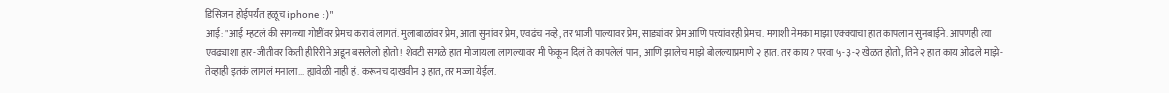डिसिजन होईपर्यंत हळूच iphone :)"
आई: "आई म्हटलं की सगळ्या गोष्टींवर प्रेमच करावं लागतं. मुलाबाळांवर प्रेम, आता सुनांवर प्रेम, एवढंच नव्हे, तर भाजी पाल्यावर प्रेम, साड्यांवर प्रेम आणि पत्त्यांवरही प्रेमच. मगाशी नेमका माझा एक्क्याचा हात कापलान सुनबाईने. आपणही त्या एवढ्याशा हार-जीतीवर किती हीरिरीने अडून बसलेलो होतो! शेवटी सगळे हात मोजायला लागल्यावर मी फेकून दिलं ते कापलेलं पान, आणि झालेच माझे बोलल्याप्रमाणे २ हात. तर काय? परवा ५-३-२ खेळत होतो, तिने २ हात काय ओढले माझे- तेव्हाही इतकं लागलं मनाला... ह्यावेळी नाही हं. करूनच दाखवीन ३ हात, तर मज्जा येईल.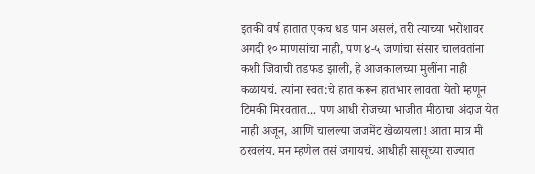इतकी वर्ष हातात एकच धड पान असलं, तरी त्याच्या भरोशावर अगदी १० माणसांचा नाही, पण ४-५ जणांचा संसार चालवतांना कशी जिवाची तडफड झाली, हे आजकालच्या मुलींना नाही कळायचं. त्यांना स्वत:चे हात करून हातभार लावता येतो म्हणून टिमकी मिरवतात... पण आधी रोजच्या भाजीत मीठाचा अंदाज येत नाही अजून, आणि चालल्या जजमेंट खेळायला! आता मात्र मी ठरवलंय. मन म्हणेल तसं जगायचं. आधीही सासूच्या राज्यात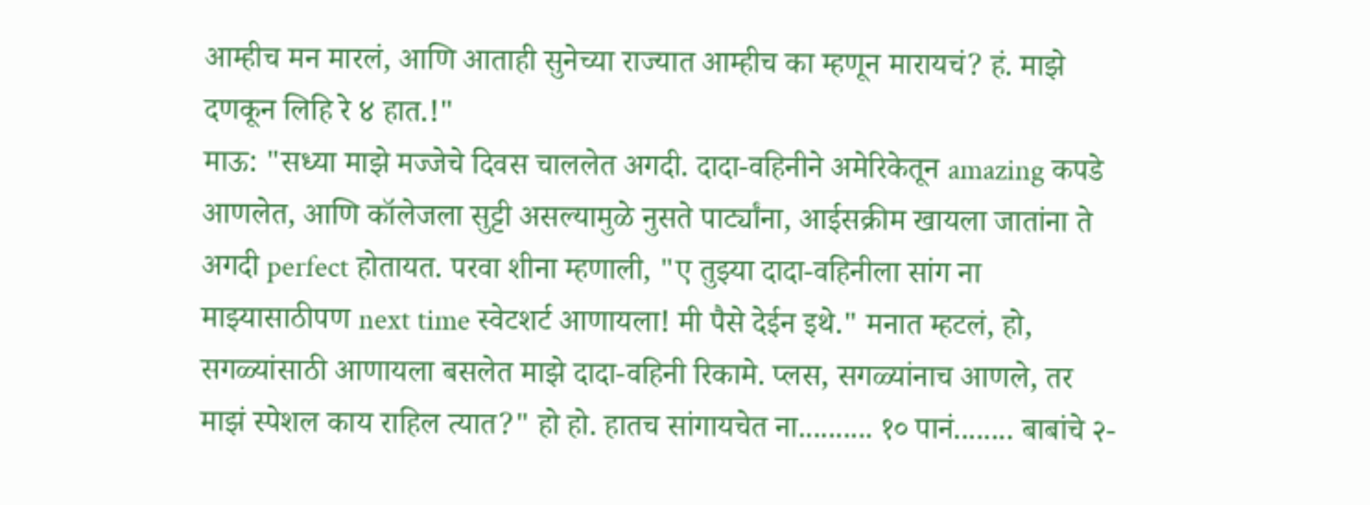आम्हीच मन मारलं, आणि आताही सुनेच्या राज्यात आम्हीच का म्हणून मारायचं? हं. माझे दणकून लिहि रे ४ हात.!"
माऊ: "सध्या माझे मज्जेचे दिवस चाललेत अगदी. दादा-वहिनीने अमेरिकेतून amazing कपडे आणलेत, आणि कॉलेजला सुट्टी असल्यामुळे नुसते पार्ट्यांना, आईसक्रीम खायला जातांना ते अगदी perfect होतायत. परवा शीना म्हणाली, "ए तुझ्या दादा-वहिनीला सांग ना माझ्यासाठीपण next time स्वेटशर्ट आणायला! मी पैसे देईन इथे." मनात म्हटलं, हो, सगळ्यांसाठी आणायला बसलेत माझे दादा-वहिनी रिकामे. प्लस, सगळ्यांनाच आणले, तर माझं स्पेशल काय राहिल त्यात?" हो हो. हातच सांगायचेत ना.......... १० पानं........ बाबांचे २-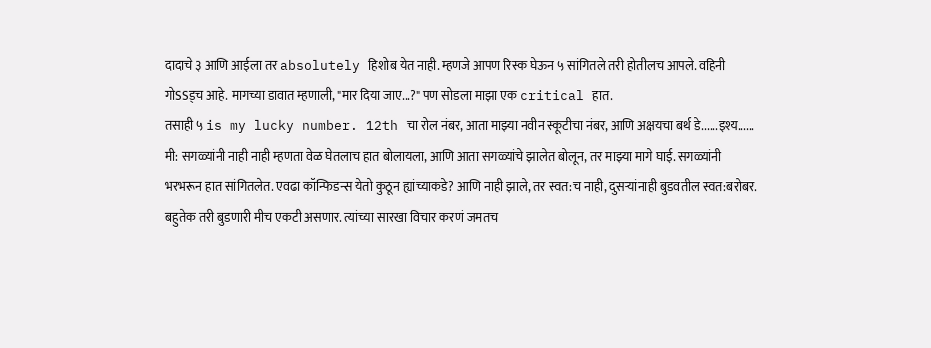दादाचे ३ आणि आईला तर absolutely हिशोब येत नाही. म्हणजे आपण रिस्क घेऊन ५ सांगितले तरी होतीलच आपले. वहिनी गोSSड्च आहे. मागच्या डावात म्हणाली, "मार दिया जाए...?" पण सोडला माझा एक critical हात.
तसाही ५ is my lucky number. 12th चा रोल नंबर, आता माझ्या नवीन स्कूटीचा नंबर, आणि अक्षयचा बर्थ डे......इश्य......
मी: सगळ्यांनी नाही नाही म्हणता वेळ घेतलाच हात बोलायला, आणि आता सगळ्यांचे झालेत बोलून, तर माझ्या मागे घाई. सगळ्यांनी भरभरून हात सांगितलेत. एवढा कॉन्फिडन्स येतो कुठून ह्यांच्याकडे? आणि नाही झाले, तर स्वत:च नाही, दुसऱ्यांनाही बुडवतील स्वत:बरोबर. बहुतेक तरी बुडणारी मीच एकटी असणार. त्यांच्या सारखा विचार करणं जमतच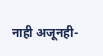नाही अजूनही-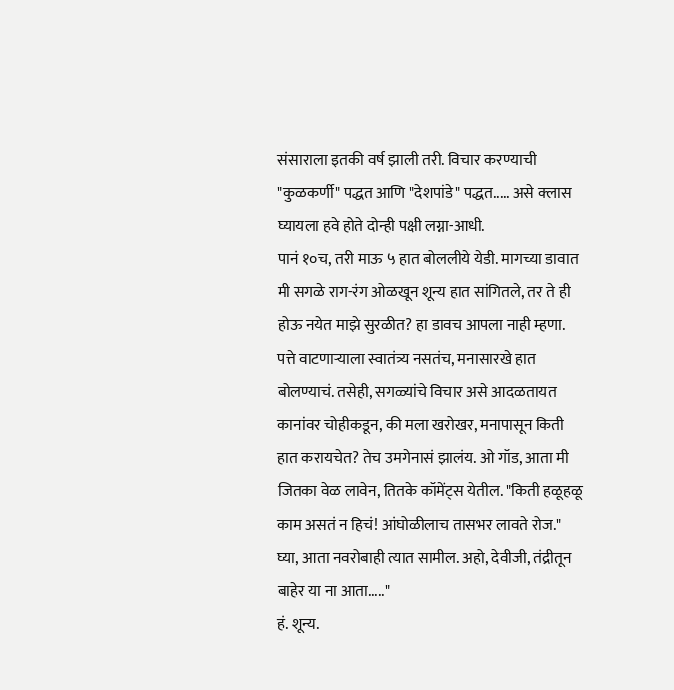संसाराला इतकी वर्ष झाली तरी. विचार करण्याची "कुळकर्णी" पद्धत आणि "देशपांडे" पद्धत..... असे क्लास घ्यायला हवे होते दोन्ही पक्षी लग्ना-आधी.
पानं १०च, तरी माऊ ५ हात बोललीये येडी. मागच्या डावात मी सगळे राग-रंग ओळखून शून्य हात सांगितले, तर ते ही होऊ नयेत माझे सुरळीत? हा डावच आपला नाही म्हणा. पत्ते वाटणाऱ्याला स्वातंत्र्य नसतंच, मनासारखे हात बोलण्याचं. तसेही, सगळ्यांचे विचार असे आदळतायत कानांवर चोहीकडून, की मला खरोखर, मनापासून किती हात करायचेत? तेच उमगेनासं झालंय. ओ गॉड, आता मी जितका वेळ लावेन, तितके कॉमेंट्स येतील. "किती हळूहळू काम असतं न हिचं! आंघोळीलाच तासभर लावते रोज." घ्या, आता नवरोबाही त्यात सामील. अहो, देवीजी, तंद्रीतून बाहेर या ना आता....."
हं. शून्य.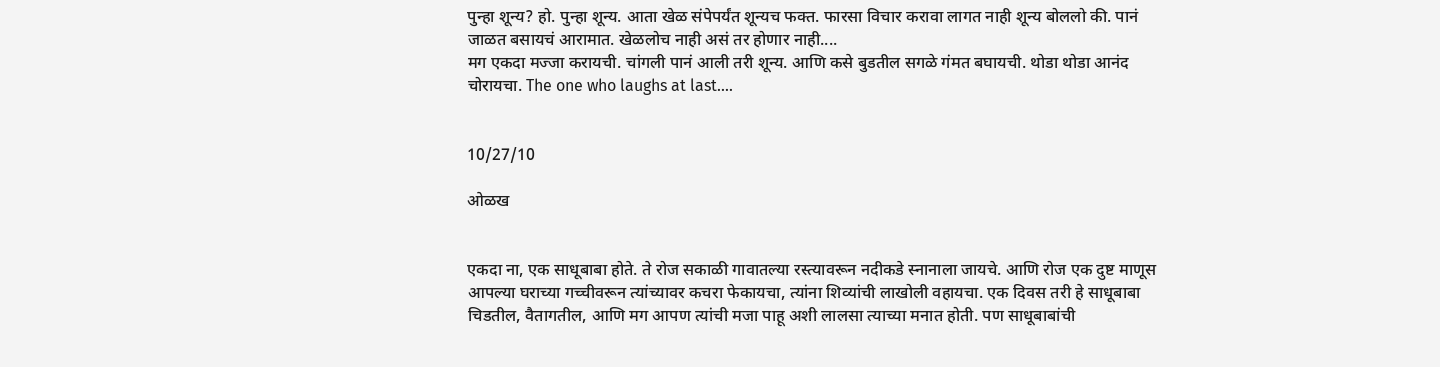पुन्हा शून्य? हो. पुन्हा शून्य. आता खेळ संपेपर्यंत शून्यच फक्त. फारसा विचार करावा लागत नाही शून्य बोललो की. पानं जाळत बसायचं आरामात. खेळलोच नाही असं तर होणार नाही....
मग एकदा मज्जा करायची. चांगली पानं आली तरी शून्य. आणि कसे बुडतील सगळे गंमत बघायची. थोडा थोडा आनंद चोरायचा. The one who laughs at last....


10/27/10

ओळख


एकदा ना, एक साधूबाबा होते. ते रोज सकाळी गावातल्या रस्त्यावरून नदीकडे स्नानाला जायचे. आणि रोज एक दुष्ट माणूस आपल्या घराच्या गच्चीवरून त्यांच्यावर कचरा फेकायचा, त्यांना शिव्यांची लाखोली वहायचा. एक दिवस तरी हे साधूबाबा चिडतील, वैतागतील, आणि मग आपण त्यांची मजा पाहू अशी लालसा त्याच्या मनात होती. पण साधूबाबांची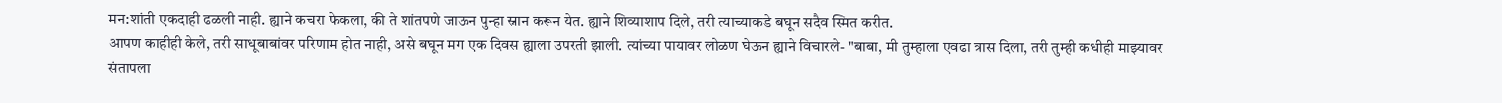मन:शांती एकदाही ढळली नाही. ह्याने कचरा फेकला, की ते शांतपणे जाऊन पुन्हा स्नान करून येत. ह्याने शिव्याशाप दिले, तरी त्याच्याकडे बघून सदैव स्मित करीत.
आपण काहीही केले, तरी साधूबाबांवर परिणाम होत नाही, असे बघून मग एक दिवस ह्याला उपरती झाली. त्यांच्या पायावर लोळण घेऊन ह्याने विचारले- "बाबा, मी तुम्हाला एवढा त्रास दिला, तरी तुम्ही कधीही माझ्यावर संतापला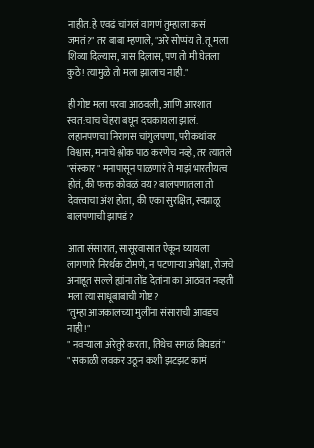नाहीत. हे एवढं चांगलं वागणं तुम्हाला कसं जमतं?" तर बाबा म्हणाले, "अरे सोप्पंय ते. तू मला शिव्या दिल्यास, त्रास दिलास, पण तो मी घेतला कुठे! त्यामुळे तो मला झालाच नाही."

ही गोष्ट मला परवा आठवली, आणि आरशात स्वत:चाच चेहरा बघून दचकायला झालं. लहानपणचा निरागस चांगुलपणा, परीकथांवर विश्वास, मनाचे श्लोक पाठ करणेच नव्हे, तर त्यातले "संस्कार" मनापासून पाळणारं ते माझं भारतीयत्व होतं, की फक्त कोवळं वय? बालपणातला तो देवत्त्वाचा अंश होता, की एका सुरक्षित, स्वप्नाळू बालपणाची झापडं?

आता संसारात, सासूरवासात ऐकून घ्यायला लागणारे निरर्थक टोमणे, न पटणाऱ्या अपेक्षा, रोजचे अनाहूत सल्ले ह्यांना तोंड देतांना का आठवत नव्हती मला त्या साधूबाबाची गोष्ट?
"तुम्हा आजकालच्या मुलींना संसाराची आवडच नाही!"
" नवऱ्याला अरेतुरे करता, तिथेच सगळं बिघडतं"
" सकाळी लवकर उठून कशी झटझट कामं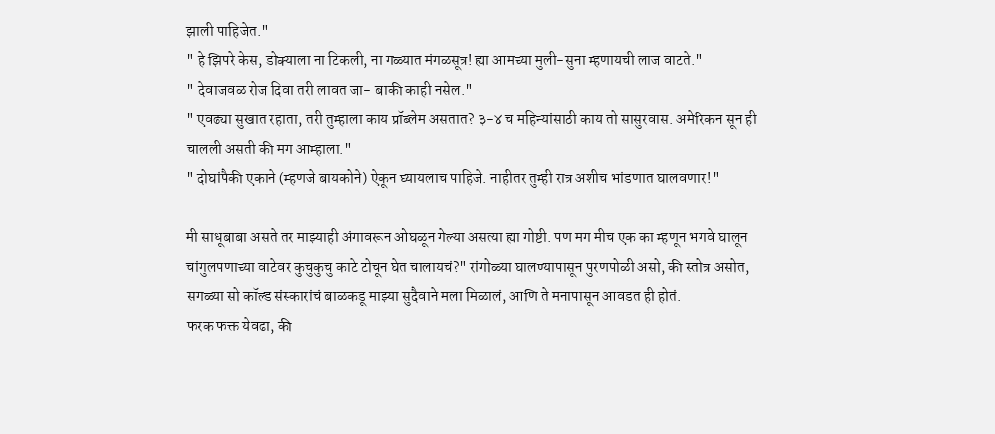झाली पाहिजेत."
" हे झिपरे केस, डोक्याला ना टिकली, ना गळ्यात मंगळसूत्र! ह्या आमच्या मुली-सुना म्हणायची लाज वाटते."
" देवाजवळ रोज दिवा तरी लावत जा- बाकी काही नसेल."
" एवढ्या सुखात रहाता, तरी तुम्हाला काय प्रॉब्लेम असतात? ३-४ च महिन्यांसाठी काय तो सासुरवास. अमेरिकन सून ही चालली असती की मग आम्हाला."
" दोघांपैकी एकाने (म्हणजे बायकोने) ऐकून घ्यायलाच पाहिजे. नाहीतर तुम्ही रात्र अशीच भांडणात घालवणार!"

मी साधूबाबा असते तर माझ्याही अंगावरून ओघळून गेल्या असत्या ह्या गोष्टी. पण मग मीच एक का म्हणून भगवे घालून चांगुलपणाच्या वाटेवर कुचुकुचु काटे टोचून घेत चालायचं?" रांगोळ्या घालण्यापासून पुरणपोळी असो, की स्तोत्र असोत, सगळ्या सो कॉल्ड संस्कारांचं बाळकडू माझ्या सुदैवाने मला मिळालं, आणि ते मनापासून आवडत ही होतं.
फरक फक्त येवढा, की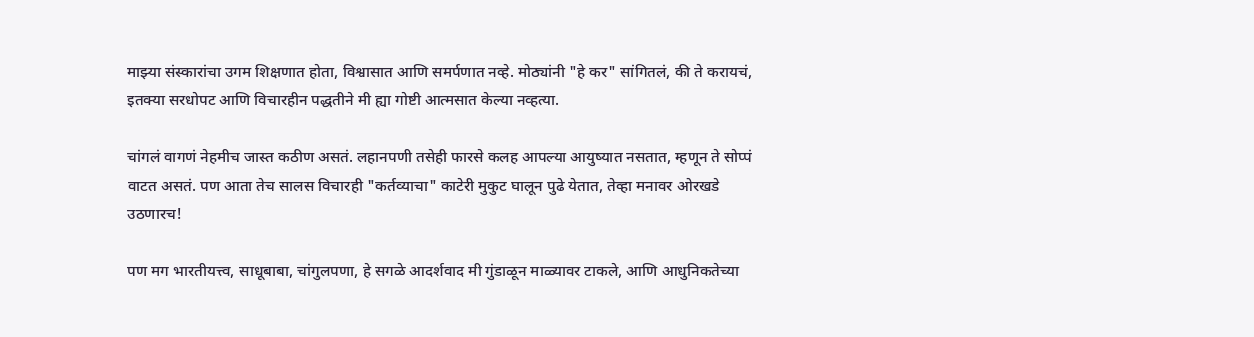माझ्या संस्कारांचा उगम शिक्षणात होता, विश्वासात आणि समर्पणात नव्हे. मोठ्यांनी "हे कर" सांगितलं, की ते करायचं, इतक्या सरधोपट आणि विचारहीन पद्धतीने मी ह्या गोष्टी आत्मसात केल्या नव्हत्या.

चांगलं वागणं नेहमीच जास्त कठीण असतं. लहानपणी तसेही फारसे कलह आपल्या आयुष्यात नसतात, म्हणून ते सोप्पं वाटत असतं. पण आता तेच सालस विचारही "कर्तव्याचा" काटेरी मुकुट घालून पुढे येतात, तेव्हा मनावर ओरखडे उठणारच!

पण मग भारतीयत्त्व, साधूबाबा, चांगुलपणा, हे सगळे आदर्शवाद मी गुंडाळून माळ्यावर टाकले, आणि आधुनिकतेच्या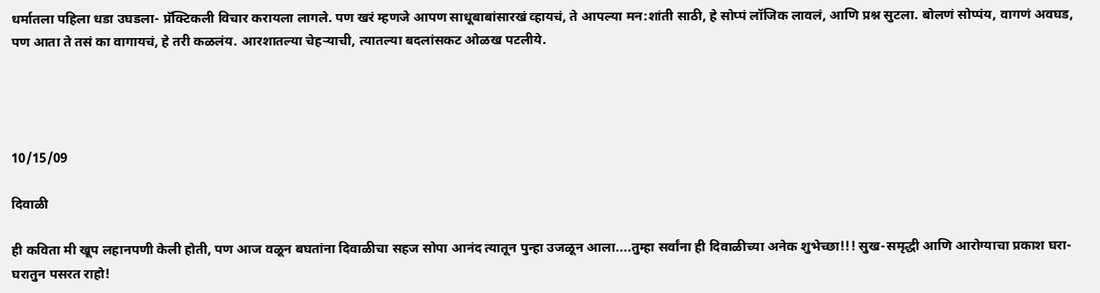धर्मातला पहिला धडा उघडला- प्रॅक्टिकली विचार करायला लागले. पण खरं म्हणजे आपण साधूबाबांसारखं व्हायचं, ते आपल्या मन:शांती साठी, हे सोप्पं लॉजिक लावलं, आणि प्रश्न सुटला. बोलणं सोप्पंय, वागणं अवघड, पण आता ते तसं का वागायचं, हे तरी कळलंय. आरशातल्या चेहऱ्याची, त्यातल्या बदलांसकट ओळख पटलीये.




10/15/09

दिवाळी

ही कविता मी खूप लहानपणी केली होती, पण आज वळून बघतांना दिवाळीचा सहज सोपा आनंद त्यातून पुन्हा उजळून आला....तुम्हा सर्वांना ही दिवाळीच्या अनेक शुभेच्छा!!! सुख-समृद्धी आणि आरोग्याचा प्रकाश घरा-घरातुन पसरत राहो!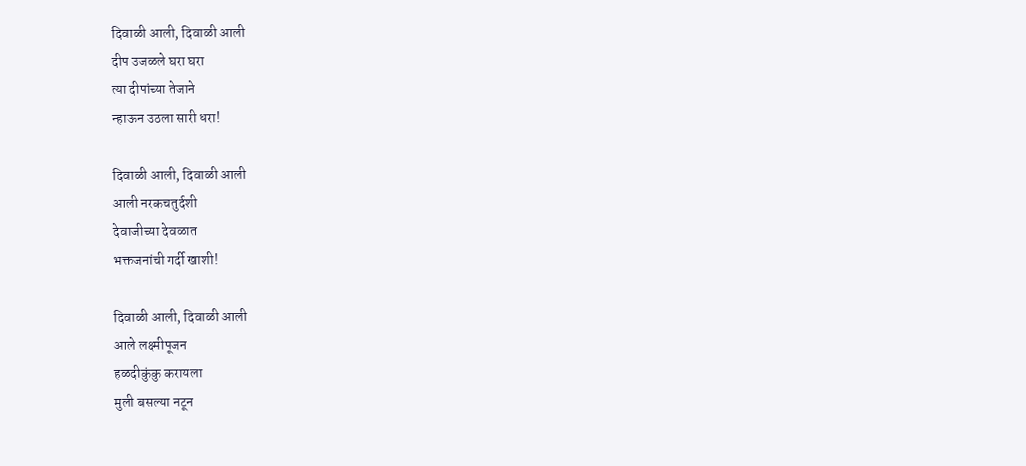दिवाळी आली, दिवाळी आली
दीप उजळले घरा घरा
त्या दीपांच्या तेजाने
न्हाऊन उठला सारी धरा!

दिवाळी आली, दिवाळी आली
आली नरकचतुर्दशी
देवाजीच्या देवळात
भक्तजनांची गर्दी खाशी!

दिवाळी आली, दिवाळी आली
आले लक्ष्मीपूजन
हळदीकुंकु करायला
मुली बसल्या नटून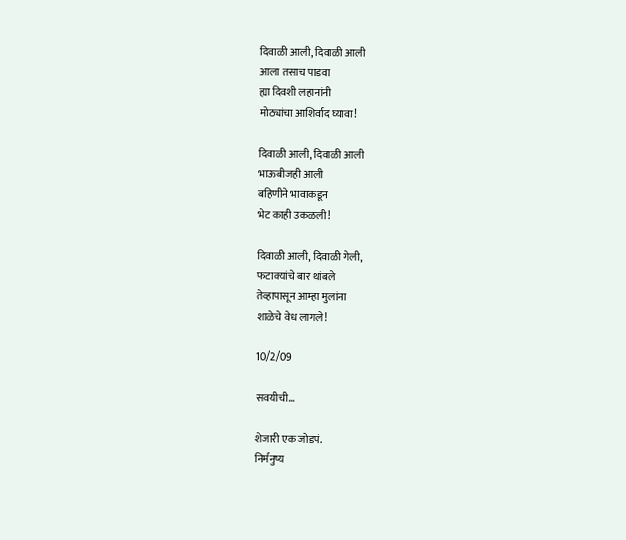दिवाळी आली, दिवाळी आली
आला तसाच पाडवा
ह्या दिवशी लहानांनी
मोठ्यांचा आशिर्वाद घ्यावा!

दिवाळी आली, दिवाळी आली
भाऊबीजही आली
बहिणीने भावाकडून
भेट काही उकळली!

दिवाळी आली, दिवाळी गेली,
फटाक्यांचे बार थांबले
तेव्हापासून आम्हा मुलांना
शाळेचे वेध लागले!

10/2/09

सवयीची...

शेजारी एक जोडपं.
निर्मनुष्य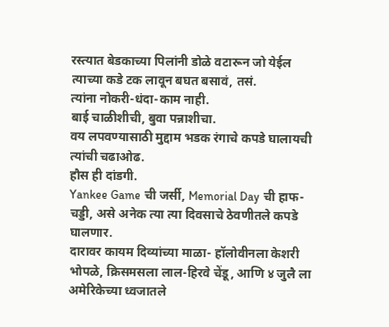रस्त्यात बेडकाच्या पिलांनी डोळे वटारून जो येईल त्याच्या कडे टक लावून बघत बसावं, तसं.
त्यांना नोकरी-धंदा-काम नाही.
बाई चाळीशीची, बुवा पन्नाशीचा.
वय लपवण्यासाठी मुद्दाम भडक रंगाचे कपडे घालायची त्यांची चढाओढ.
हौस ही दांडगी.
Yankee Game ची जर्सी, Memorial Day ची हाफ-चड्डी, असे अनेक त्या त्या दिवसाचे ठेवणीतले कपडे घालणार.
दारावर कायम दिव्यांच्या माळा- हॉलोवीनला केशरी भोपळे, क्रिसमसला लाल-हिरवे चेंडू, आणि ४ जुलै ला अमेरिकेच्या ध्वजातले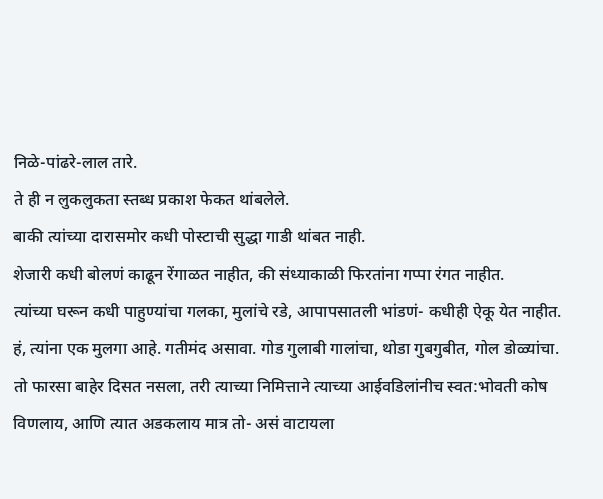निळे-पांढरे-लाल तारे.
ते ही न लुकलुकता स्तब्ध प्रकाश फेकत थांबलेले.
बाकी त्यांच्या दारासमोर कधी पोस्टाची सुद्धा गाडी थांबत नाही.
शेजारी कधी बोलणं काढून रेंगाळत नाहीत, की संध्याकाळी फिरतांना गप्पा रंगत नाहीत.
त्यांच्या घरून कधी पाहुण्यांचा गलका, मुलांचे रडे, आपापसातली भांडणं- कधीही ऐकू येत नाहीत.
हं, त्यांना एक मुलगा आहे. गतीमंद असावा. गोड गुलाबी गालांचा, थोडा गुबगुबीत, गोल डोळ्यांचा. तो फारसा बाहेर दिसत नसला, तरी त्याच्या निमित्ताने त्याच्या आईवडिलांनीच स्वत:भोवती कोष विणलाय, आणि त्यात अडकलाय मात्र तो- असं वाटायला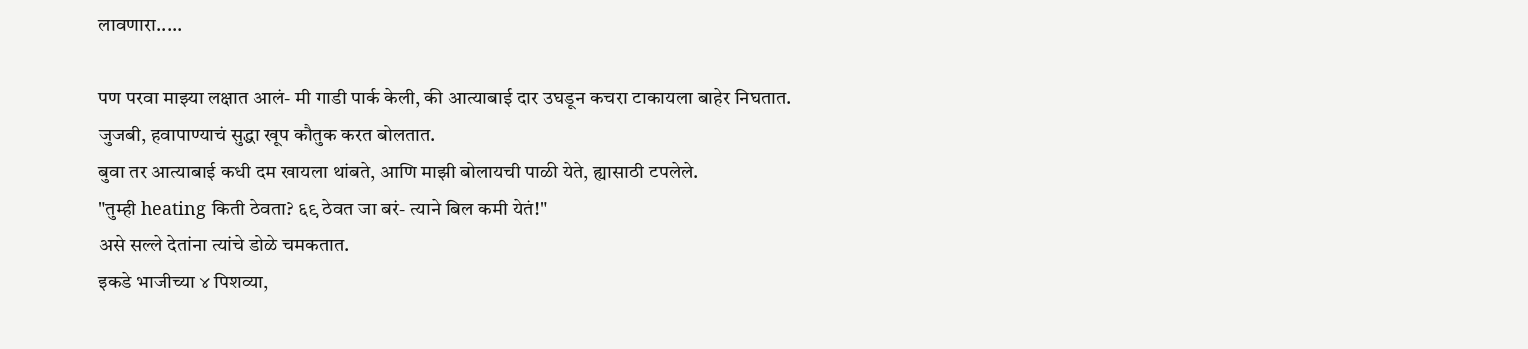लावणारा.....

पण परवा माझ्या लक्षात आलं- मी गाडी पार्क केली, की आत्याबाई दार उघडून कचरा टाकायला बाहेर निघतात.
जुजबी, हवापाण्याचं सुद्धा खूप कौतुक करत बोलतात.
बुवा तर आत्याबाई कधी दम खायला थांबते, आणि माझी बोलायची पाळी येते, ह्यासाठी टपलेले.
"तुम्ही heating किती ठेवता? ६९ ठेवत जा बरं- त्याने बिल कमी येतं!"
असे सल्ले देतांना त्यांचे डोळे चमकतात.
इकडे भाजीच्या ४ पिशव्या,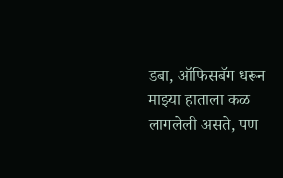डबा, ऑफिसबॅग धरून माझ्या हाताला कळ लागलेली असते, पण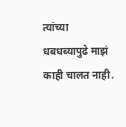त्यांच्या धबधब्यापुढे माझं काही चालत नाही.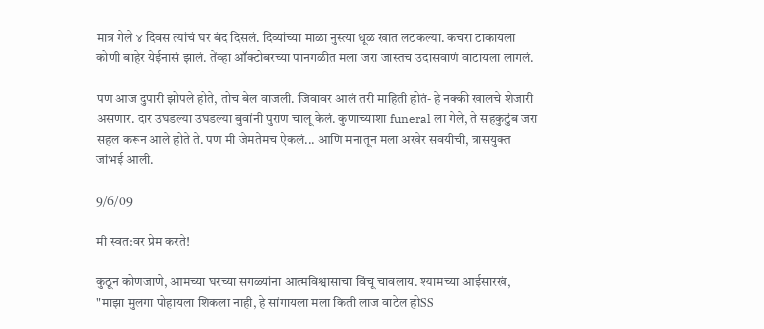मात्र गेले ४ दिवस त्यांचं घर बंद दिसलं. दिव्यांच्या माळा नुस्त्या धूळ खात लटकल्या. कचरा टाकायला कोणी बाहेर येईनासं झालं. तेंव्हा ऑक्टोबरच्या पानगळीत मला जरा जास्तच उदासवाणं वाटायला लागलं.

पण आज दुपारी झोपले होते, तोच बेल वाजली. जिवावर आलं तरी माहिती होतं- हे नक्की खालचे शेजारी असणार. दार उघडल्या उघडल्या बुवांनी पुराण चालू केलं. कुणाच्याशा funeral ला गेले, ते सहकुटुंब जरा सहल करून आले होते ते. पण मी जेमतेमच ऐकलं... आणि मनातून मला अखेर सवयीची, त्रासयुक्त जांभई आली.

9/6/09

मी स्वत:वर प्रेम करते!

कुठून कोणजाणे, आमच्या घरच्या सगळ्यांना आत्मविश्वासाचा विंचू चावलाय. श्यामच्या आईसारखं, "माझा मुलगा पोहायला शिकला नाही, हे सांगायला मला किती लाज वाटेल होSS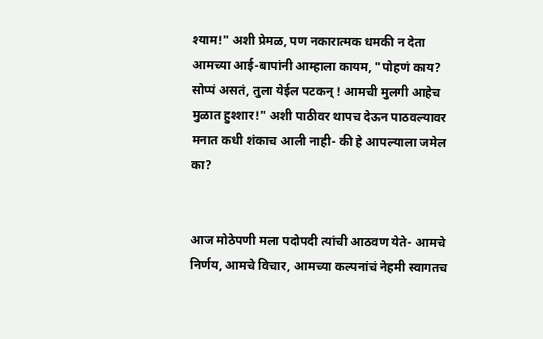श्याम!" अशी प्रेमळ, पण नकारात्मक धमकी न देता आमच्या आई-बापांनी आम्हाला कायम, "पोहणं काय? सोप्पं असतं, तुला येईल पटकन् ! आमची मुलगी आहेच मुळात हुश्शार!" अशी पाठीवर थापच देऊन पाठवल्यावर मनात कधी शंकाच आली नाही- की हे आपल्याला जमेल का?


आज मोठेपणी मला पदोपदी त्यांची आठवण येते- आमचे निर्णय, आमचे विचार, आमच्या कल्पनांचं नेहमी स्वागतच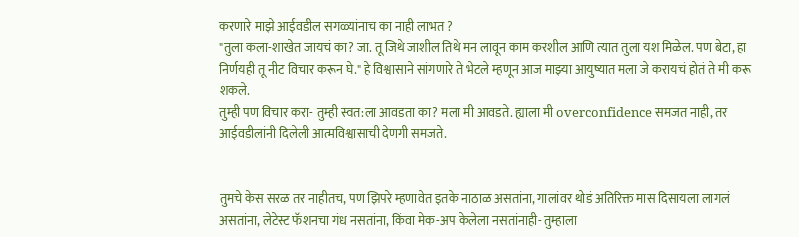करणारे माझे आईवडील सगळ्यांनाच का नाही लाभत ?
"तुला कला-शाखेत जायचं का? जा. तू जिथे जाशील तिथे मन लावून काम करशील आणि त्यात तुला यश मिळेल. पण बेटा, हा निर्णयही तू नीट विचार करून घे." हे विश्वासाने सांगणारे ते भेटले म्हणून आज माझ्या आयुष्यात मला जे करायचं होतं ते मी करू शकले.
तुम्ही पण विचार करा- तुम्ही स्वत:ला आवडता का? मला मी आवडते. ह्याला मी overconfidence समजत नाही, तर आईवडीलांनी दिलेली आत्मविश्वासाची देणगी समजते.


तुमचे केस सरळ तर नाहीतच, पण झिपरे म्हणावेत इतके नाठाळ असतांना, गालांवर थोडं अतिरिक्त मास दिसायला लागलं असतांना, लेटेस्ट फॅशनचा गंध नसतांना, किंवा मेक-अप केलेला नसतांनाही- तुम्हाला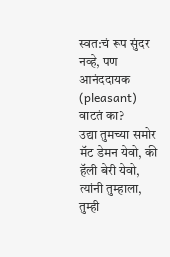स्वत:चं रूप सुंदर नव्हे, पण आनंददायक (pleasant) वाटतं का?
उद्या तुमच्या समोर मॅट डेमन येवो, की हॅली बेरी येवो, त्यांनी तुम्हाला, तुम्ही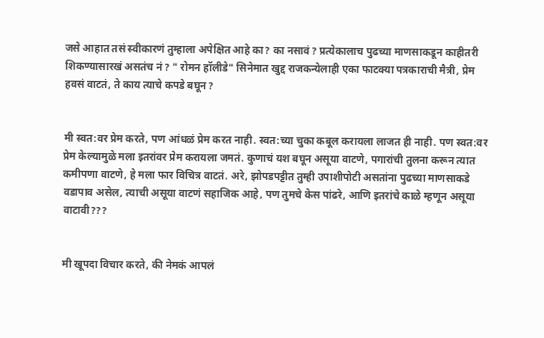जसे आहात तसं स्वीकारणं तुम्हाला अपेक्षित आहे का? का नसावं? प्रत्येकालाच पुढच्या माणसाकडून काहीतरी शिकण्यासारखं असतंच नं? " रोमन हॉलीडे" सिनेमात खुद्द राजकन्येलाही एका फाटक्या पत्रकाराची मैत्री, प्रेम हवसं वाटतं, ते काय त्याचे कपडे बघून?


मी स्वत:वर प्रेम करते, पण आंधळं प्रेम करत नाही. स्वत:च्या चुका कबूल करायला लाजत ही नाही. पण स्वत:वर प्रेम केल्यामुळे मला इतरांवर प्रेम करायला जमतं. कुणाचं यश बघून असूया वाटणे, पगारांची तुलना करून त्यात कमीपणा वाटणे, हे मला फार विचित्र वाटतं. अरे, झोपडपट्टीत तुम्ही उपाशीपोटी असतांना पुढच्या माणसाकडे वडापाव असेल, त्याची असूया वाटणं सहाजिक आहे, पण तुमचे केस पांढरे, आणि इतरांचे काळे म्हणून असूया वाटावी???


मी खूपदा विचार करते, की नेमकं आपलं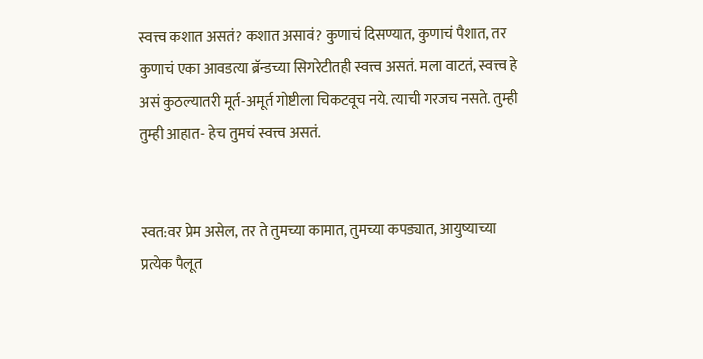स्वत्त्व कशात असतं? कशात असावं? कुणाचं दिसण्यात, कुणाचं पैशात, तर कुणाचं एका आवडत्या ब्रॅन्डच्या सिगरेटीतही स्वत्त्व असतं. मला वाटतं, स्वत्त्व हे असं कुठल्यातरी मूर्त-अमूर्त गोष्टीला चिकटवूच नये. त्याची गरजच नसते. तुम्ही तुम्ही आहात- हेच तुमचं स्वत्त्व असतं.


स्वत:वर प्रेम असेल, तर ते तुमच्या कामात, तुमच्या कपड्यात, आयुष्याच्या प्रत्येक पैलूत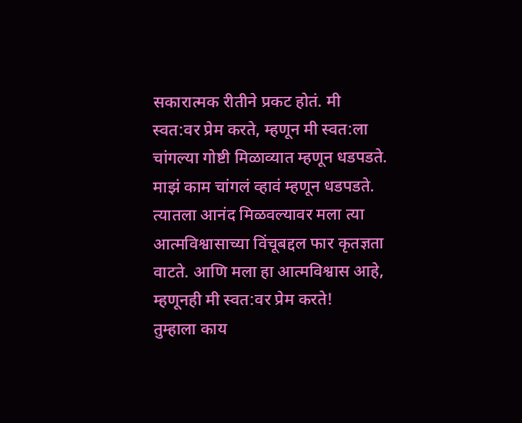सकारात्मक रीतीने प्रकट होतं. मी स्वत:वर प्रेम करते, म्हणून मी स्वत:ला चांगल्या गोष्टी मिळाव्यात म्हणून धडपडते. माझं काम चांगलं व्हावं म्हणून धडपडते. त्यातला आनंद मिळवल्यावर मला त्या आत्मविश्वासाच्या विंचूबद्दल फार कृतज्ञता वाटते. आणि मला हा आत्मविश्वास आहे, म्हणूनही मी स्वत:वर प्रेम करते!
तुम्हाला काय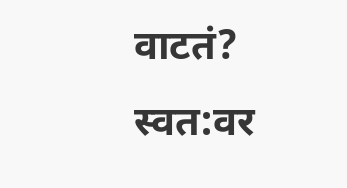वाटतं? स्वत:वर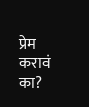प्रेम करावं का?